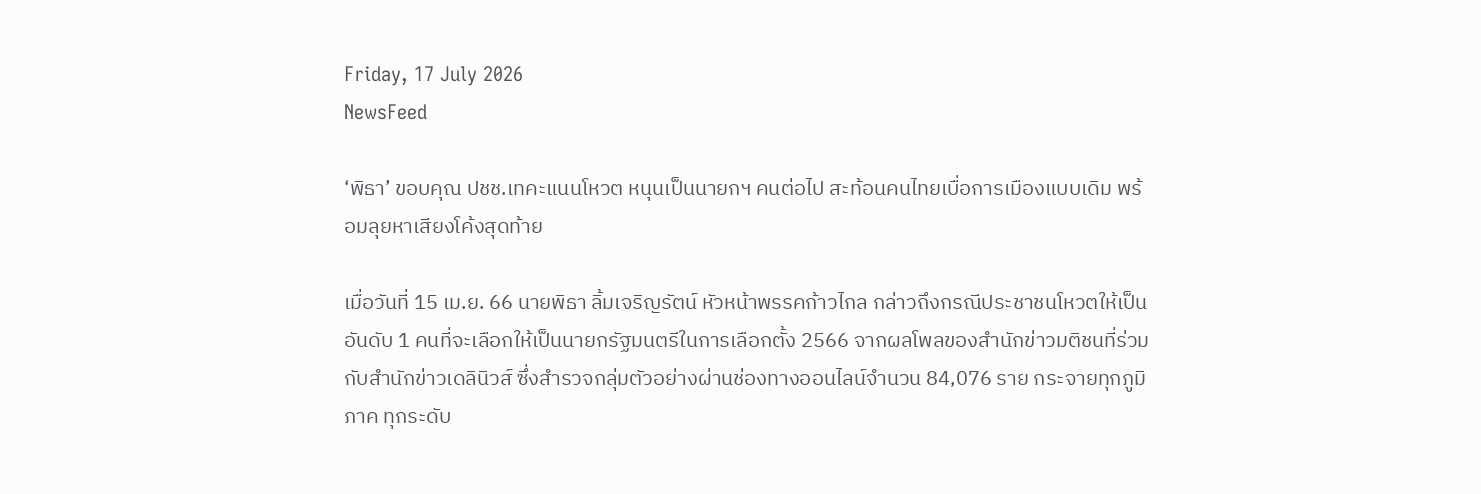Friday, 17 July 2026
NewsFeed

‘พิธา’ ขอบคุณ ปชช.เทคะแนนโหวต หนุนเป็นนายกฯ คนต่อไป สะท้อนคนไทยเบื่อการเมืองแบบเดิม พร้อมลุยหาเสียงโค้งสุดท้าย

เมื่อวันที่ 15 เม.ย. 66 นายพิธา ลิ้มเจริญรัตน์ หัวหน้าพรรคก้าวไกล กล่าวถึงกรณีประชาชนโหวตให้เป็นอันดับ 1 คนที่จะเลือกให้เป็นนายกรัฐมนตรีในการเลือกตั้ง 2566 จากผลโพลของสำนักข่าวมติชนที่ร่วมกับสำนักข่าวเดลินิวส์ ซึ่งสำรวจกลุ่มตัวอย่างผ่านช่องทางออนไลน์จำนวน 84,076 ราย กระจายทุกภูมิภาค ทุกระดับ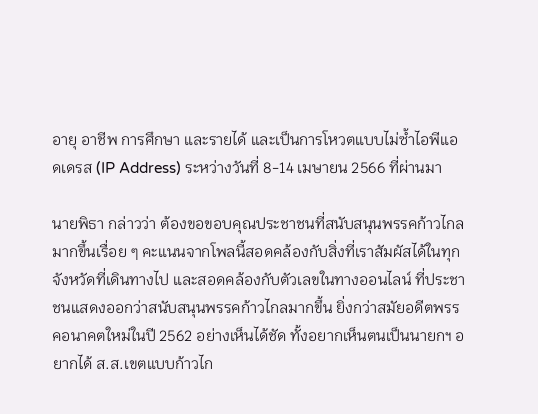อายุ อาชีพ การศึกษา และรายได้ และเป็นการโหวตแบบไม่ซ้ำไอพีแอดเดรส (IP Address) ระหว่างวันที่ 8-14 เมษายน 2566 ที่ผ่านมา

นายพิธา กล่าวว่า ต้องขอขอบคุณประชาชนที่สนับสนุนพรรคก้าวไกลมากขึ้นเรื่อย ๆ คะแนนจากโพลนี้สอดคล้องกับสิ่งที่เราสัมผัสได้ในทุกจังหวัดที่เดินทางไป และสอดคล้องกับตัวเลขในทางออนไลน์ ที่ประชาชนแสดงออกว่าสนับสนุนพรรคก้าวไกลมากขึ้น ยิ่งกว่าสมัยอดีตพรรคอนาคตใหม่ในปี 2562 อย่างเห็นได้ชัด ทั้งอยากเห็นตนเป็นนายกฯ อยากได้ ส.ส.เขตแบบก้าวไก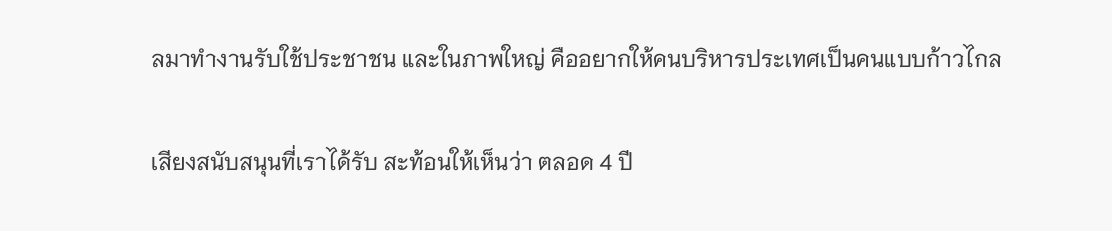ลมาทำงานรับใช้ประชาชน และในภาพใหญ่ คืออยากให้คนบริหารประเทศเป็นคนแบบก้าวไกล

เสียงสนับสนุนที่เราได้รับ สะท้อนให้เห็นว่า ตลอด 4 ปี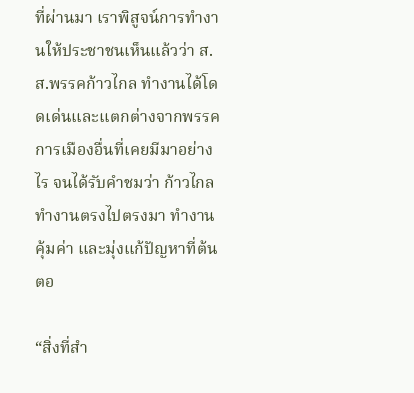ที่ผ่านมา เราพิสูจน์การทำงานให้ประชาชนเห็นแล้วว่า ส.ส.พรรคก้าวไกล ทำงานได้โดดเด่นและแตกต่างจากพรรคการเมืองอื่นที่เคยมีมาอย่างไร จนได้รับคำชมว่า ก้าวไกลทำงานตรงไปตรงมา ทำงานคุ้มค่า และมุ่งแก้ปัญหาที่ต้นตอ

“สิ่งที่สำ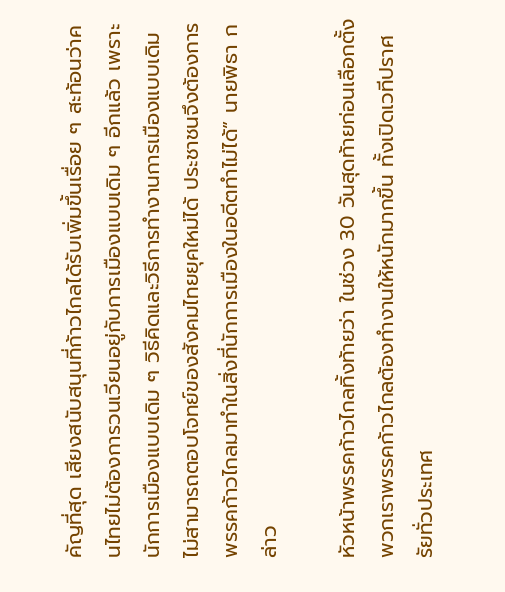คัญที่สุด เสียงสนับสนุนที่ก้าวไกลได้รับเพิ่มขึ้นเรื่อย ๆ สะท้อนว่าคนไทยไม่ต้องการวนเวียนอยู่กับการเมืองแบบเดิม ๆ อีกแล้ว เพราะนักการเมืองแบบเดิม ๆ วิธีคิดและวิธีการทำงานการเมืองแบบเดิม ไม่สามารถตอบโจทย์ของสังคมไทยยุคใหม่ได้ ประชาชนจึงต้องการพรรคก้าวไกลมาทำในสิ่งที่นักการเมืองในอดีตทำไม่ได้” นายพิธา กล่าว

หัวหน้าพรรคก้าวไกลทิ้งท้ายว่า ในช่วง 30 วันสุดท้ายก่อนเลือกตั้ง พวกเราพรรคก้าวไกลต้องทำงานให้หนักมากขึ้น ทั้งเปิดเวทีปราศรัยทั่วประเทศ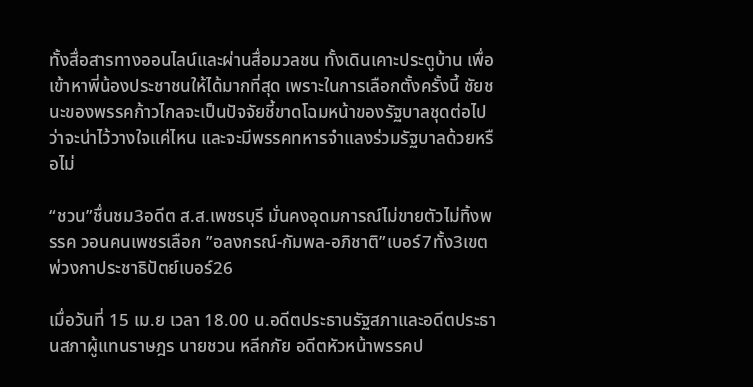ทั้งสื่อสารทางออนไลน์และผ่านสื่อมวลชน ทั้งเดินเคาะประตูบ้าน เพื่อเข้าหาพี่น้องประชาชนให้ได้มากที่สุด เพราะในการเลือกตั้งครั้งนี้ ชัยชนะของพรรคก้าวไกลจะเป็นปัจจัยชี้ขาดโฉมหน้าของรัฐบาลชุดต่อไป ว่าจะน่าไว้วางใจแค่ไหน และจะมีพรรคทหารจำแลงร่วมรัฐบาลด้วยหรือไม่

“ชวน”ชื่นชม3อดีต ส.ส.เพชรบุรี มั่นคงอุดมการณ์ไม่ขายตัวไม่ทิ้งพรรค วอนคนเพชรเลือก ”อลงกรณ์-กัมพล-อภิชาติ”เบอร์7ทั้ง3เขตพ่วงกาประชาธิปัตย์เบอร์26

เมื่อวันที่ 15 เม.ย เวลา 18.00 น.อดีตประธานรัฐสภาและอดีตประธานสภาผู้แทนราษฎร นายชวน หลีกภัย อดีตหัวหน้าพรรคป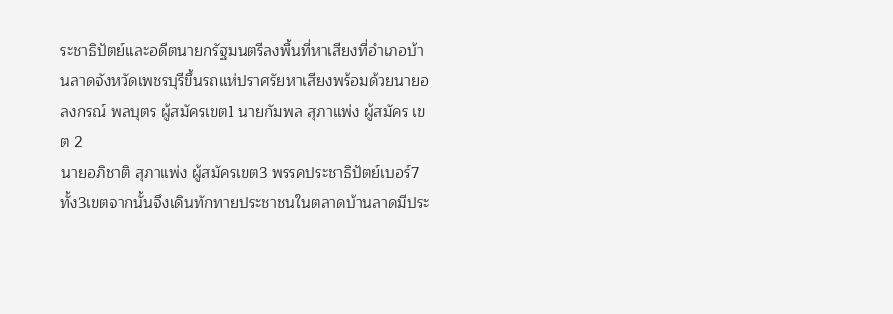ระชาธิปัตย์และอดีตนายกรัฐมนตรีลงพื้นที่หาเสียงที่อำเภอบ้านลาดจังหวัดเพชรบุรีขึ้นรถแห่ปราศรัยหาเสียงพร้อมด้วยนายอลงกรณ์ พลบุตร ผู้สมัครเขต1 นายกัมพล สุภาแพ่ง ผู้สมัคร เขต 2
นายอภิชาติ สุภาแพ่ง ผู้สมัครเขต3 พรรคประชาธิปัตย์เบอร์7ทั้ง3เขตจากนั้นจึงเดินทักทายประชาชนในตลาดบ้านลาดมีประ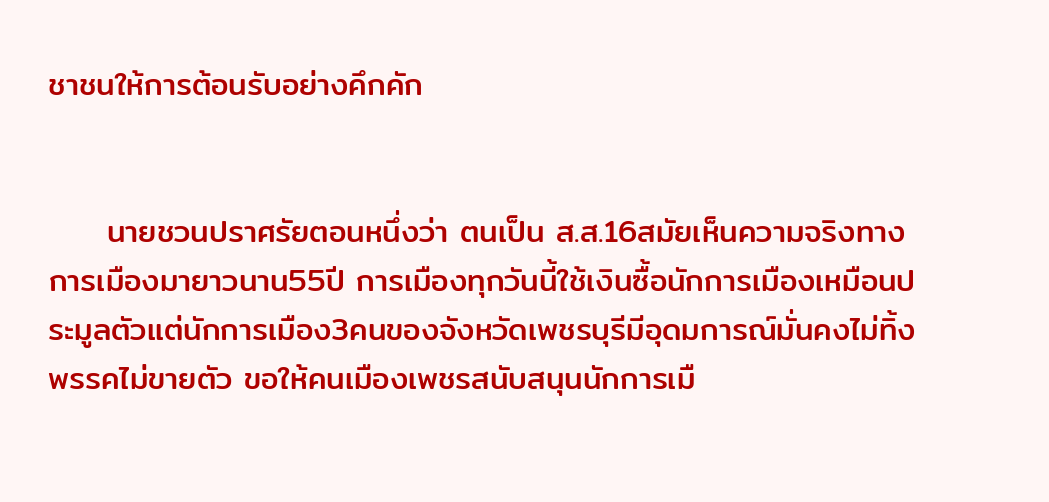ชาชนให้การต้อนรับอย่างคึกคัก


     นายชวนปราศรัยตอนหนึ่งว่า ตนเป็น ส.ส.16สมัยเห็นความจริงทางการเมืองมายาวนาน55ปี การเมืองทุกวันนี้ใช้เงินซื้อนักการเมืองเหมือนประมูลตัวแต่นักการเมือง3คนของจังหวัดเพชรบุรีมีอุดมการณ์มั่นคงไม่ทิ้งพรรคไม่ขายตัว ขอให้คนเมืองเพชรสนับสนุนนักการเมื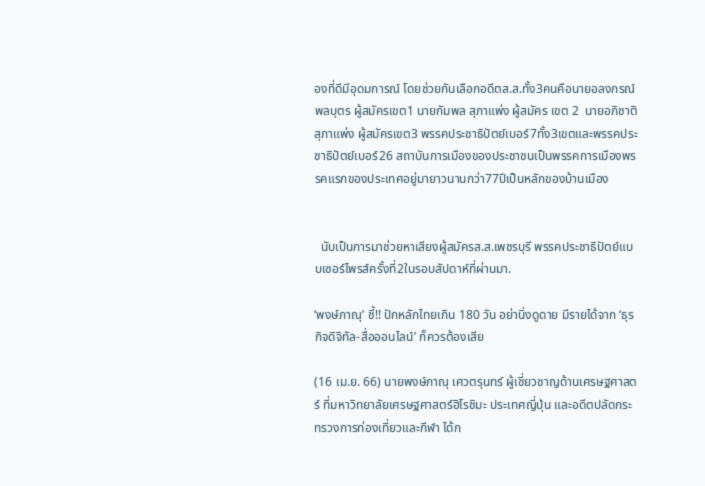องที่ดีมีอุดมการณ์ โดยช่วยกันเลือกอดีตส.ส.ทั้ง3คนคือนายอลงกรณ์ พลบุตร ผู้สมัครเขต1 นายกัมพล สุภาแพ่ง ผู้สมัคร เขต 2  นายอภิชาติ สุภาแพ่ง ผู้สมัครเขต3 พรรคประชาธิปัตย์เบอร์7ทั้ง3เขตและพรรคประชาธิปัตย์เบอร์26 สถาบันการเมืองของประชาชนเป็นพรรคการเมืองพรรคแรกของประเทศอยู่มายาวนานกว่า77ปีเป็นหลักของบ้านเมือง


  นับเป็นการมาช่วยหาเสียงผู้สมัครส.ส.เพชรบุรี พรรคประชาธิปัตย์แบบเซอร์ไพรส์ครั้งที่2ในรอบสัปดาห์ที่ผ่านมา.

‘พงษ์ภาณุ’ ชี้!! ปักหลักไทยเกิน 180 วัน อย่านิ่งดูดาย มีรายได้จาก ‘ธุรกิจดิจิทัล-สื่อออนไลน์’ ก็ควรต้องเสีย

(16 เม.ย. 66) นายพงษ์ภาณุ เศวตรุนทร์ ผู้เชี่ยวชาญด้านเศรษฐศาสตร์ ที่มหาวิทยาลัยเศรษฐศาสตร์ฮิโรชิมะ ประเทศญี่ปุ่น และอดีตปลัดกระทรวงการท่องเที่ยวและกีฬา ได้ก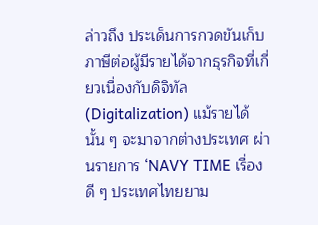ล่าวถึง ประเด็นการกวดขันเก็บภาษีต่อผู้มีรายได้จากธุรกิจที่เกี่ยวเนื่องกับดิจิทัล (Digitalization) แม้รายได้นั้น ๆ จะมาจากต่างประเทศ ผ่านรายการ ‘NAVY TIME เรื่องดี ๆ ประเทศไทยยาม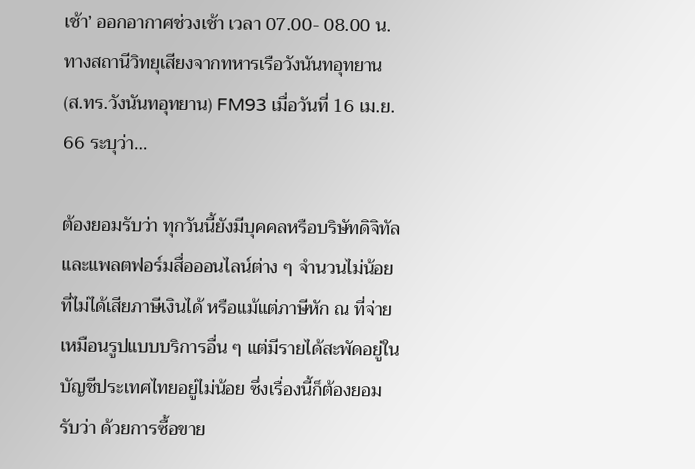เช้า’ ออกอากาศช่วงเช้า เวลา 07.00- 08.00 น. ทางสถานีวิทยุเสียงจากทหารเรือวังนันทอุทยาน (ส.ทร.วังนันทอุทยาน) FM93 เมื่อวันที่ 16 เม.ย. 66 ระบุว่า…

ต้องยอมรับว่า ทุกวันนี้ยังมีบุคคลหรือบริษัทดิจิทัลและแพลตฟอร์มสื่อออนไลน์ต่าง ๆ จำนวนไม่น้อย ที่ไม่ได้เสียภาษีเงินได้ หรือแม้แต่ภาษีหัก ณ ที่จ่าย เหมือนรูปแบบบริการอื่น ๆ แต่มีรายได้สะพัดอยู่ในบัญชีประเทศไทยอยู่ไม่น้อย ซึ่งเรื่องนี้ก็ต้องยอมรับว่า ด้วยการซื้อขาย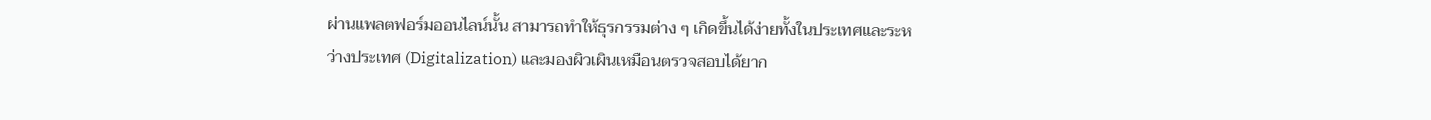ผ่านแพลตฟอร์มออนไลน์นั้น สามารถทำให้ธุรกรรมต่าง ๆ เกิดขึ้นได้ง่ายทั้งในประเทศและระหว่างประเทศ (Digitalization) และมองผิวเผินเหมือนตรวจสอบได้ยาก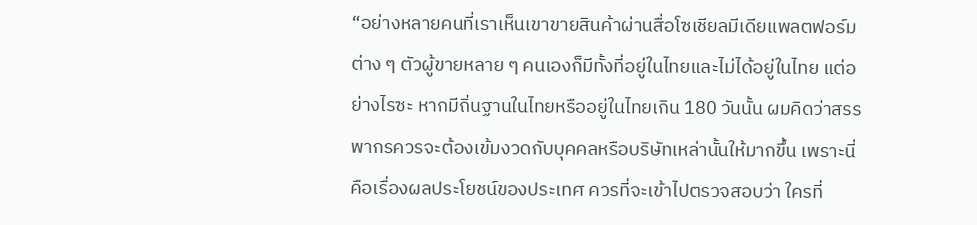“อย่างหลายคนที่เราเห็นเขาขายสินค้าผ่านสื่อโซเชียลมีเดียแพลตฟอร์มต่าง ๆ ตัวผู้ขายหลาย ๆ คนเองก็มีทั้งที่อยู่ในไทยและไม่ได้อยู่ในไทย แต่อย่างไรซะ หากมีถิ่นฐานในไทยหรืออยู่ในไทยเกิน 180 วันนั้น ผมคิดว่าสรรพากรควรจะต้องเข้มงวดกับบุคคลหรือบริษัทเหล่านั้นให้มากขึ้น เพราะนี่คือเรื่องผลประโยชน์ของประเทศ ควรที่จะเข้าไปตรวจสอบว่า ใครที่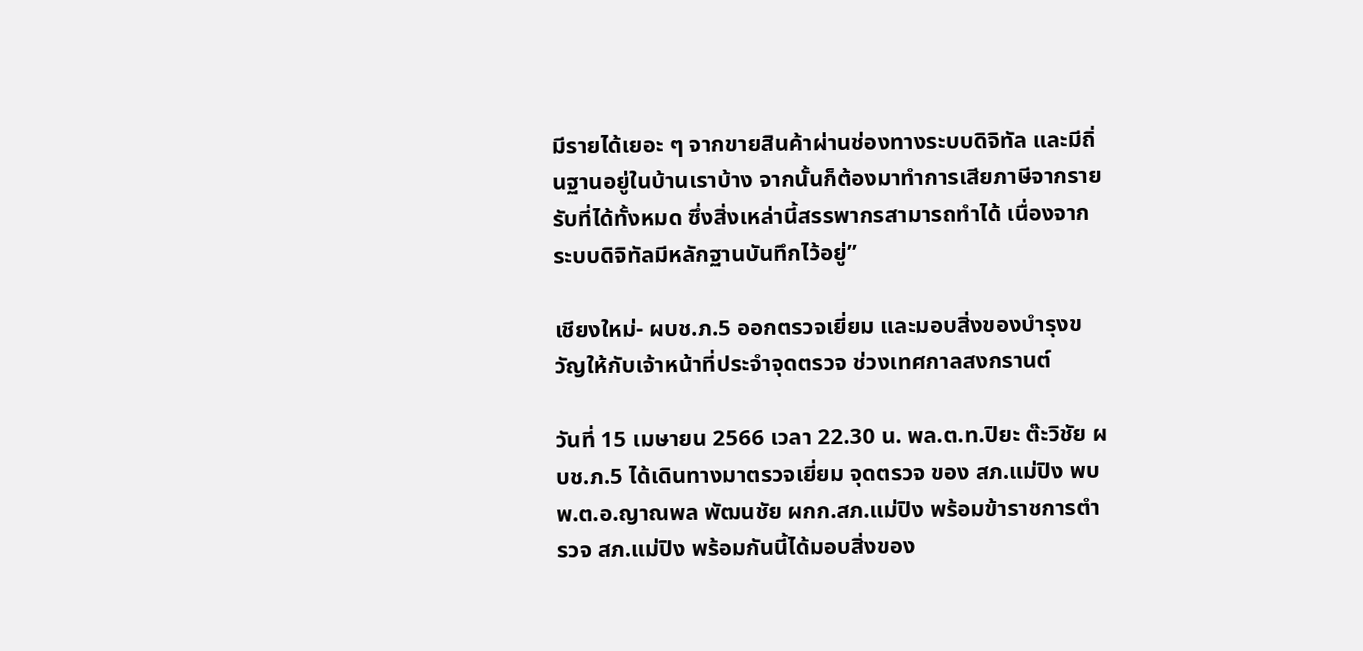มีรายได้เยอะ ๆ จากขายสินค้าผ่านช่องทางระบบดิจิทัล และมีถิ่นฐานอยู่ในบ้านเราบ้าง จากนั้นก็ต้องมาทำการเสียภาษีจากรายรับที่ได้ทั้งหมด ซึ่งสิ่งเหล่านี้สรรพากรสามารถทำได้ เนื่องจากระบบดิจิทัลมีหลักฐานบันทึกไว้อยู่”

เชียงใหม่- ผบช.ภ.5 ออกตรวจเยี่ยม และมอบสิ่งของบำรุงขวัญให้กับเจ้าหน้าที่ประจำจุดตรวจ ช่วงเทศกาลสงกรานต์

วันที่ 15 เมษายน 2566 เวลา 22.30 น. พล.ต.ท.ปิยะ ต๊ะวิชัย ผบช.ภ.5 ได้เดินทางมาตรวจเยี่ยม จุดตรวจ ของ สภ.แม่ปิง พบ พ.ต.อ.ญาณพล พัฒนชัย ผกก.สภ.แม่ปิง พร้อมข้าราชการตำรวจ สภ.แม่ปิง พร้อมกันนี้ได้มอบสิ่งของ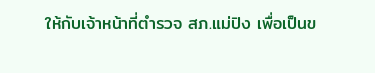ให้กับเจ้าหน้าที่ตำรวจ สภ.แม่ปิง เพื่อเป็นข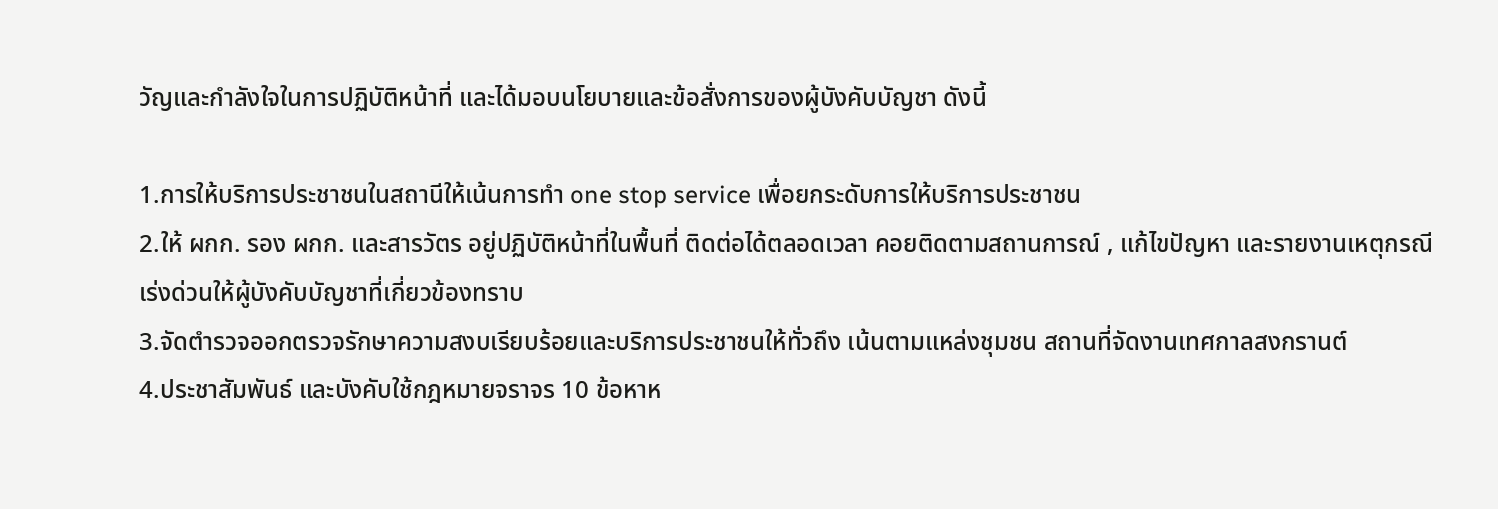วัญและกำลังใจในการปฏิบัติหน้าที่ และได้มอบนโยบายและข้อสั่งการของผู้บังคับบัญชา ดังนี้

1.การให้บริการประชาชนในสถานีให้เน้นการทำ one stop service เพื่อยกระดับการให้บริการประชาชน
2.ให้ ผกก. รอง ผกก. และสารวัตร อยู่ปฏิบัติหน้าที่ในพื้นที่ ติดต่อได้ตลอดเวลา คอยติดตามสถานการณ์ , แก้ไขปัญหา และรายงานเหตุกรณีเร่งด่วนให้ผู้บังคับบัญชาที่เกี่ยวข้องทราบ
3.จัดตำรวจออกตรวจรักษาความสงบเรียบร้อยและบริการประชาชนให้ทั่วถึง เน้นตามแหล่งชุมชน สถานที่จัดงานเทศกาลสงกรานต์
4.ประชาสัมพันธ์ และบังคับใช้กฎหมายจราจร 10 ข้อหาห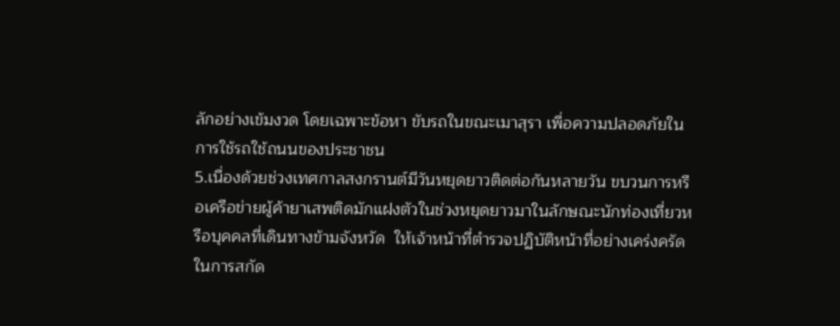ลักอย่างเข้มงวด โดยเฉพาะข้อหา ขับรถในขณะเมาสุรา เพื่อความปลอดภัยในการใช้รถใช้ถนนของประชาชน
5.เนื่องด้วยช่วงเทศกาลสงกรานต์มีวันหยุดยาวติดต่อกันหลายวัน ขบวนการหรือเครือข่ายผู้ค้ายาเสพติดมักแฝงตัวในช่วงหยุดยาวมาในลักษณะนักท่องเที่ยวหรือบุคคลที่เดินทางข้ามจังหวัด  ให้เจ้าหน้าที่ตำรวจปฏิบัติหน้าที่อย่างเคร่งครัดในการสกัด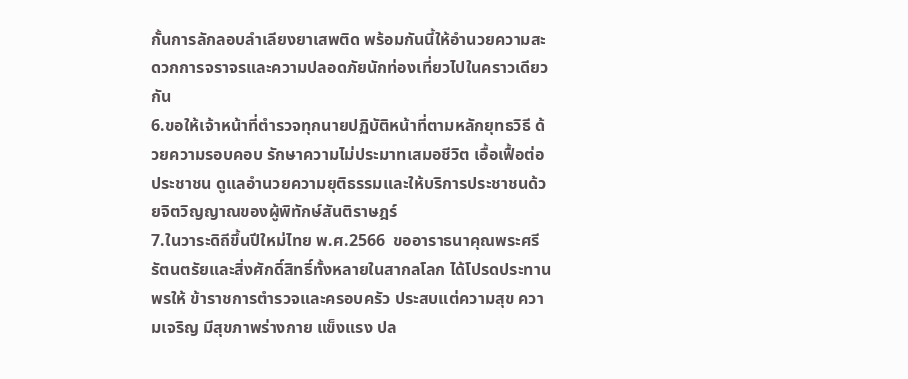กั้นการลักลอบลำเลียงยาเสพติด พร้อมกันนี้ให้อำนวยความสะดวกการจราจรและความปลอดภัยนักท่องเที่ยวไปในคราวเดียวกัน
6.ขอให้เจ้าหน้าที่ตำรวจทุกนายปฏิบัติหน้าที่ตามหลักยุทธวิธี ด้วยความรอบคอบ รักษาความไม่ประมาทเสมอชีวิต เอื้อเฟื้อต่อประชาชน ดูแลอำนวยความยุติธรรมและให้บริการประชาชนด้วยจิตวิญญาณของผู้พิทักษ์สันติราษฎร์
7.ในวาระดิถีขึ้นปีใหม่ไทย พ.ศ.2566  ขออาราธนาคุณพระศรีรัตนตรัยและสิ่งศักดิ์สิทธิ์ทั้งหลายในสากลโลก ได้โปรดประทานพรให้ ข้าราชการตำรวจและครอบครัว ประสบแต่ความสุข ความเจริญ มีสุขภาพร่างกาย แข็งแรง ปล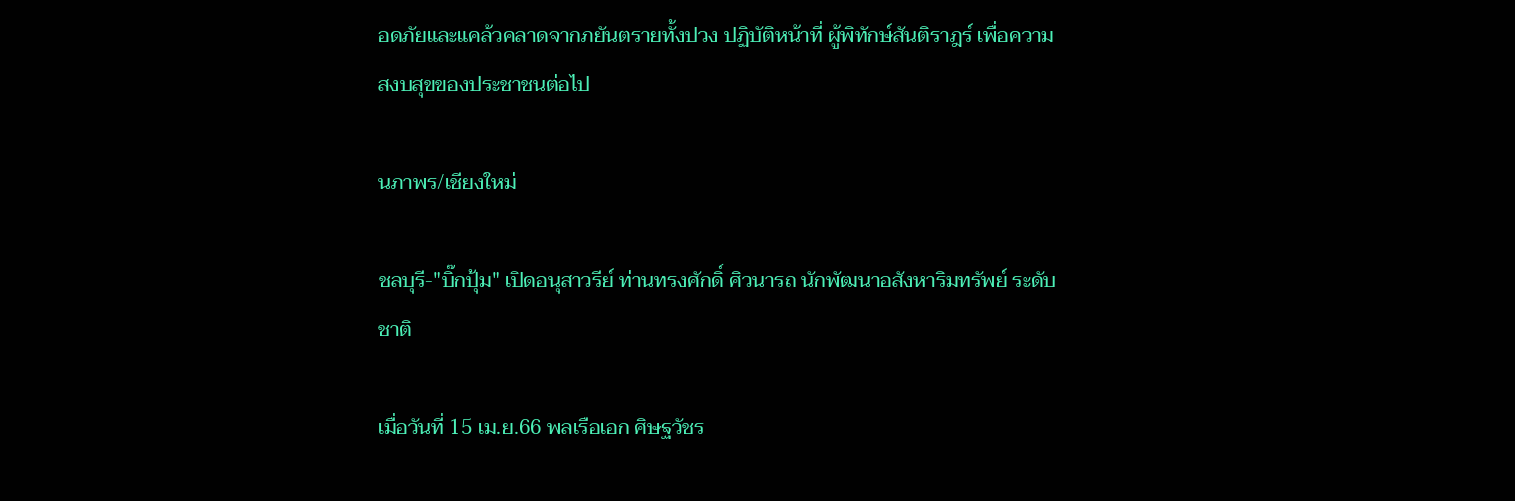อดภัยและแคล้วคลาดจากภยันตรายทั้งปวง ปฏิบัติหน้าที่ ผู้พิทักษ์สันติราฎร์ เพื่อความสงบสุขของประชาชนต่อไป

นภาพร/เชียงใหม่

ชลบุรี-"บิ๊กปุ้ม" เปิดอนุสาวรีย์ ท่านทรงศักดิ์ ศิวนารถ นักพัฒนาอสังหาริมทรัพย์ ระดับชาติ

เมื่อวันที่ 15 เม.ย.66 พลเรือเอก ศิษฐวัชร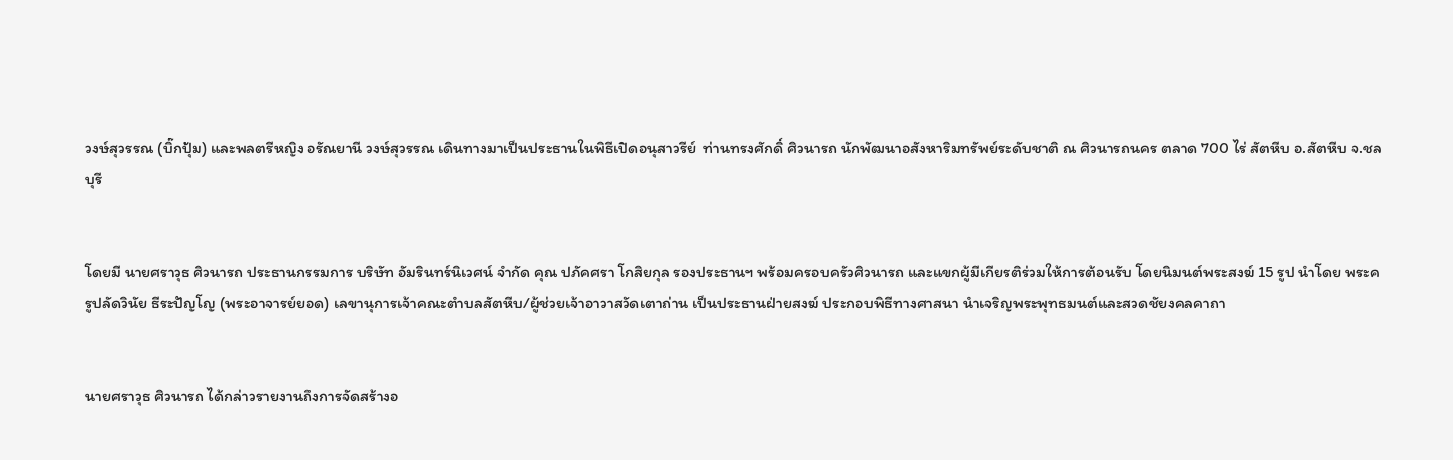วงษ์สุวรรณ (บิ๊กปุ้ม) และพลตรีหญิง อรัณยานี วงษ์สุวรรณ เดินทางมาเป็นประธานในพิธีเปิดอนุสาวรีย์  ท่านทรงศักดิ์ ศิวนารถ นักพัฒนาอสังหาริมทรัพย์ระดับชาติ ณ ศิวนารถนคร ตลาด 700 ไร่ สัตหีบ อ.สัตหีบ จ.ชลบุรี


โดยมี นายศราวุธ ศิวนารถ ประธานกรรมการ บริษัท อัมรินทร์นิเวศน์ จำกัด คุณ ปภัคศรา โกสิยกุล รองประธานฯ พร้อมครอบครัวศิวนารถ และแขกผู้มีเกียรติร่วมให้การต้อนรับ โดยนิมนต์พระสงฆ์ 15 รูป นำโดย พระครูปลัดวินัย ธีระปัญโญ (พระอาจารย์ยอด) เลขานุการเจ้าคณะตำบลสัตหีบ/ผู้ช่วยเจ้าอาวาสวัดเตาถ่าน เป็นประธานฝ่ายสงฆ์ ประกอบพิธีทางศาสนา นำเจริญพระพุทธมนต์และสวดชัยงคลคาถา


นายศราวุธ ศิวนารถ ได้กล่าวรายงานถึงการจัดสร้างอ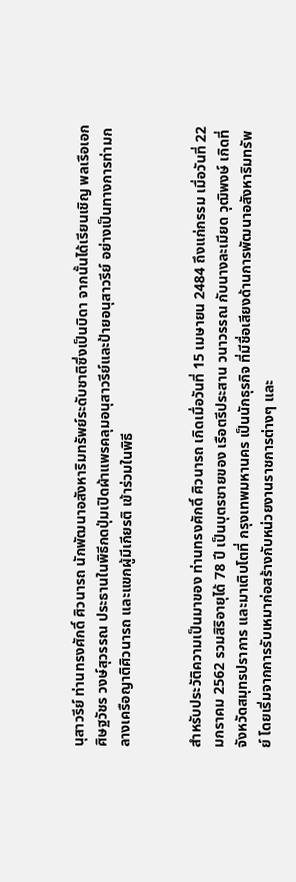นุสาวรีย์ ท่านทรงศักดิ์ ศิวนารถ นักพัฒนาอสังหาริมทรัพย์ระดับชาติซึ่งเป็นบิดา จากนั้นได้เรียนเชิญ พลเรือเอก ศิษฐวัชร วงษ์สุวรรณ ประธานในพิธีกดปุ่มเปิดผ้าแพรคลุมอนุสาวรีย์และป้ายอนุสาวรีย์ อย่างเป็นทางการท่ามกลางเครือญาติศิวนารถ และแขกผู้มีเกียรติ เข้าร่วมในพิธี


สำหรับประวัติความเป็นมาของ ท่านทรงศักดิ์ ศิวนารถ เกิดเมื่อวันที่ 15 เมษายน 2484 ถึงแก่กรรม เมื่อวันที่ 22 มกราคม 2562 รวมสิริอายุได้ 78 ปี เป็นบุตรชายของ เรือตรีประสาน วนาวรรณ กับนางละเมียด วุฒิพงษ์ เกิดที่จังหวัดสมุทรปราการ และมาเติบโตที่ กรุงเทพมหานคร เป็นนักธุรกิจ ที่มีชื่อเสียงด้านการพัฒนาอสังหาริมทรัพย์ โดยเริ่มจากการรับเหมาก่อสร้างกับหน่วยงานราชการต่างๆ และ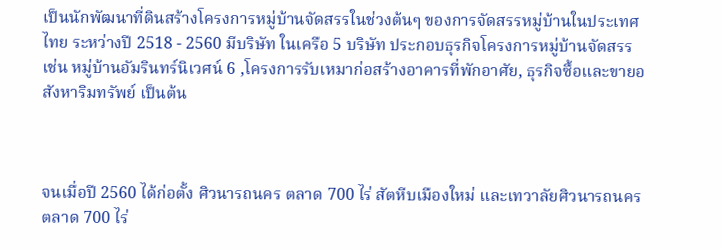เป็นนักพัฒนาที่ดินสร้างโครงการหมู่บ้านจัดสรรในช่วงต้นๆ ของการจัดสรรหมู่บ้านในประเทศไทย ระหว่างปี 2518 - 2560 มีบริษัท ในเครือ 5 บริษัท ประกอบธุรกิจโครงการหมู่บ้านจัดสรร เช่น หมู่บ้านอัมรินทร์นิเวศน์ 6 ,โครงการรับเหมาก่อสร้างอาคารที่พักอาศัย, ธุรกิจซื้อและขายอสังหาริมทรัพย์ เป็นต้น



จนเมื่อปี 2560 ได้ก่อตั้ง ศิวนารถนคร ตลาด 700 ไร่ สัตหีบเมืองใหม่ และเทวาลัยศิวนารถนคร ตลาด 700 ไร่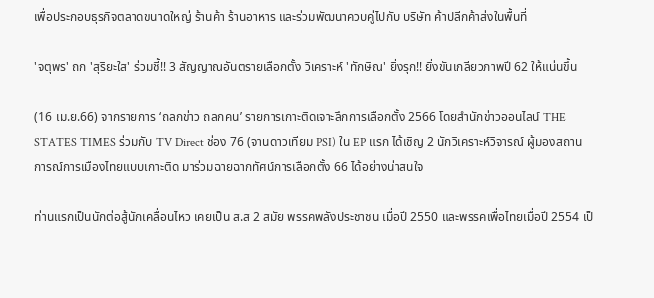เพื่อประกอบธุรกิจตลาดขนาดใหญ่ ร้านค้า ร้านอาหาร และร่วมพัฒนาควบคู่ไปกับ บริษัท ค้าปลีกค้าส่งในพื้นที่

'จตุพร' ถก 'สุริยะใส' ร่วมชี้!! 3 สัญญาณอันตรายเลือกตั้ง วิเคราะห์ 'ทักษิณ' ยิ่งรุก!! ยิ่งขันเกลียวภาพปี 62 ให้แน่นขึ้น

(16 เม.ย.66) จากรายการ ‘ถลกข่าว ถลกคน’ รายการเกาะติดเจาะลึกการเลือกตั้ง 2566 โดยสำนักข่าวออนไลน์ THE STATES TIMES ร่วมกับ TV Direct ช่อง 76 (จานดาวเทียม PSI) ใน EP แรก ได้เชิญ 2 นักวิเคราะห์วิจารณ์ ผู้มองสถานการณ์การเมืองไทยแบบเกาะติด มาร่วมฉายฉากทัศน์การเลือกตั้ง 66 ได้อย่างน่าสนใจ

ท่านแรกเป็นนักต่อสู้นักเคลื่อนไหว เคยเป็น ส.ส 2 สมัย พรรคพลังประชาชน เมื่อปี 2550 และพรรคเพื่อไทยเมื่อปี 2554 เป็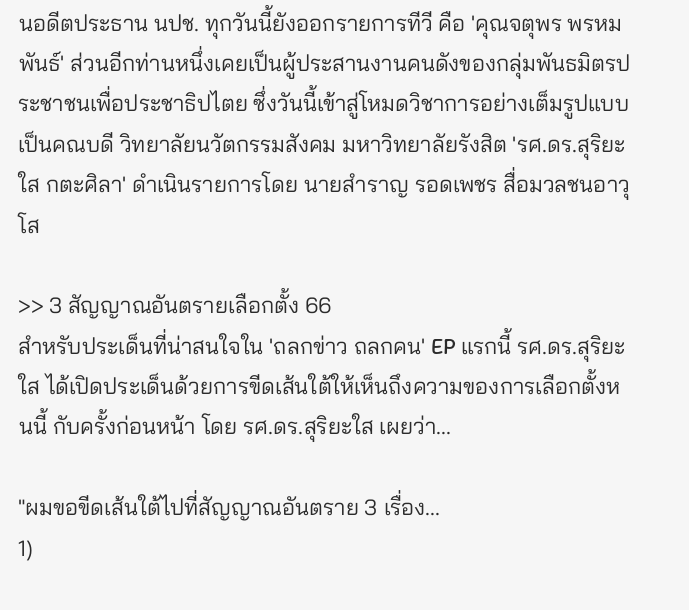นอดีตประธาน นปช. ทุกวันนี้ยังออกรายการทีวี คือ 'คุณจตุพร พรหมพันธ์' ส่วนอีกท่านหนึ่งเคยเป็นผู้ประสานงานคนดังของกลุ่มพันธมิตรประชาชนเพื่อประชาธิปไตย ซึ่งวันนี้เข้าสู่โหมดวิชาการอย่างเต็มรูปแบบ เป็นคณบดี วิทยาลัยนวัตกรรมสังคม มหาวิทยาลัยรังสิต 'รศ.ดร.สุริยะใส กตะศิลา' ดำเนินรายการโดย นายสำราญ รอดเพชร สื่อมวลชนอาวุโส

>> 3 สัญญาณอันตรายเลือกตั้ง 66
สำหรับประเด็นที่น่าสนใจใน 'ถลกข่าว ถลกคน' EP แรกนี้ รศ.ดร.สุริยะใส ได้เปิดประเด็นด้วยการขีดเส้นใต้ให้เห็นถึงความของการเลือกตั้งหนนี้ กับครั้งก่อนหน้า โดย รศ.ดร.สุริยะใส เผยว่า...

"ผมขอขีดเส้นใต้ไปที่สัญญาณอันตราย 3 เรื่อง...
1)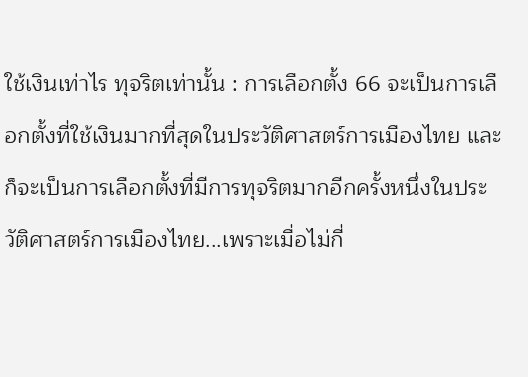ใช้เงินเท่าไร ทุจริตเท่านั้น : การเลือกตั้ง 66 จะเป็นการเลือกตั้งที่ใช้เงินมากที่สุดในประวัติศาสตร์การเมืองไทย และก็จะเป็นการเลือกตั้งที่มีการทุจริตมากอีกครั้งหนึ่งในประวัติศาสตร์การเมืองไทย...เพราะเมื่อไม่กี่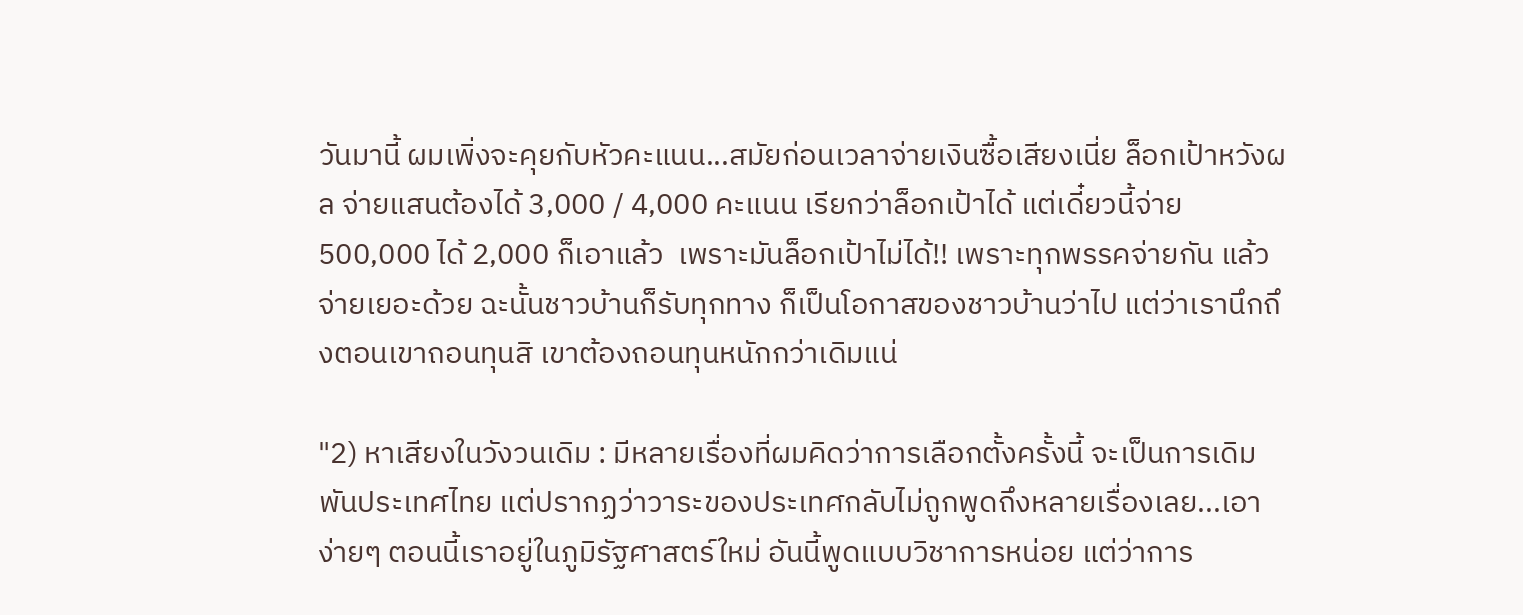วันมานี้ ผมเพิ่งจะคุยกับหัวคะแนน...สมัยก่อนเวลาจ่ายเงินซื้อเสียงเนี่ย ล็อกเป้าหวังผล จ่ายแสนต้องได้ 3,000 / 4,000 คะแนน เรียกว่าล็อกเป้าได้ แต่เดี๋ยวนี้จ่าย 500,000 ได้ 2,000 ก็เอาแล้ว  เพราะมันล็อกเป้าไม่ได้!! เพราะทุกพรรคจ่ายกัน แล้วจ่ายเยอะด้วย ฉะนั้นชาวบ้านก็รับทุกทาง ก็เป็นโอกาสของชาวบ้านว่าไป แต่ว่าเรานึกถึงตอนเขาถอนทุนสิ เขาต้องถอนทุนหนักกว่าเดิมแน่

"2) หาเสียงในวังวนเดิม : มีหลายเรื่องที่ผมคิดว่าการเลือกตั้งครั้งนี้ จะเป็นการเดิมพันประเทศไทย แต่ปรากฏว่าวาระของประเทศกลับไม่ถูกพูดถึงหลายเรื่องเลย...เอาง่ายๆ ตอนนี้เราอยู่ในภูมิรัฐศาสตร์ใหม่ อันนี้พูดแบบวิชาการหน่อย แต่ว่าการ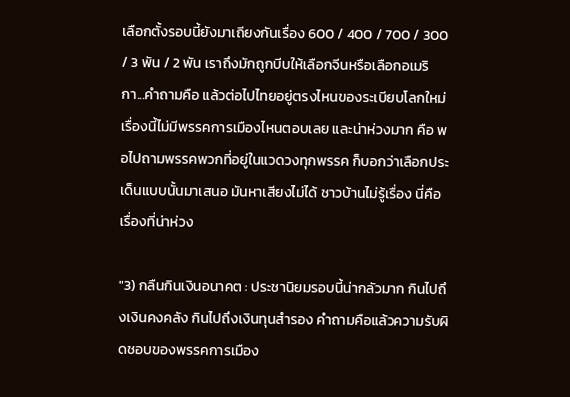เลือกตั้งรอบนี้ยังมาเถียงกันเรื่อง 600 / 400 / 700 / 300 / 3 พัน / 2 พัน เราถึงมักถูกบีบให้เลือกจีนหรือเลือกอเมริกา...คำถามคือ แล้วต่อไปไทยอยู่ตรงไหนของระเบียบโลกใหม่ เรื่องนี้ไม่มีพรรคการเมืองไหนตอบเลย และน่าห่วงมาก คือ พอไปถามพรรคพวกที่อยู่ในแวดวงทุกพรรค ก็บอกว่าเลือกประเด็นแบบนั้นมาเสนอ มันหาเสียงไม่ได้ ชาวบ้านไม่รู้เรื่อง นี่คือเรื่องที่น่าห่วง

"3) กลืนกินเงินอนาคต : ประชานิยมรอบนี้น่ากลัวมาก กินไปถึงเงินคงคลัง กินไปถึงเงินทุนสำรอง คำถามคือแล้วความรับผิดชอบของพรรคการเมือง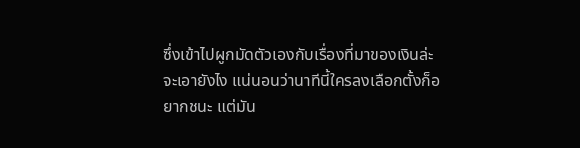ซึ่งเข้าไปผูกมัดตัวเองกับเรื่องที่มาของเงินล่ะ จะเอายังไง แน่นอนว่านาทีนี้ใครลงเลือกตั้งก็อยากชนะ แต่มัน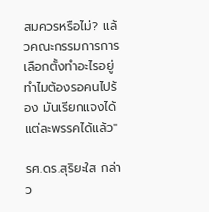สมควรหรือไม่? แล้วคณะกรรมการการเลือกตั้งทำอะไรอยู่ ทำไมต้องรอคนไปร้อง มันเรียกแจงได้แต่ละพรรคได้แล้ว"

รศ.ดร.สุริยะใส กล่าว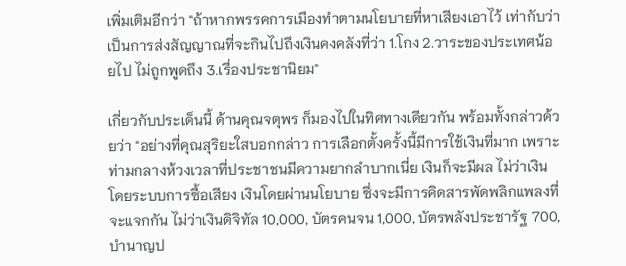เพิ่มเติมอีกว่า "ถ้าหากพรรคการเมืองทำตามนโยบายที่หาเสียงเอาไว้ เท่ากับว่าเป็นการส่งสัญญาณที่จะกินไปถึงเงินคงคลังที่ว่า 1.โกง 2.วาระของประเทศน้อยไป ไม่ถูกพูดถึง 3.เรื่องประชานิยม"

เกี่ยวกับประเด็นนี้ ด้านคุณจตุพร ก็มองไปในทิศทางเดียวกัน พร้อมทั้งกล่าวด้วยว่า "อย่างที่คุณสุริยะใสบอกกล่าว การเลือกตั้งครั้งนี้มีการใช้เงินที่มาก เพราะท่ามกลางห้วงเวลาที่ประชาชนมีความยากลำบากเนี่ย เงินก็จะมีผล ไม่ว่าเงินโดยระบบการซื้อเสียง เงินโดยผ่านนโยบาย ซึ่งจะมีการคิดสารพัดพลิกแพลงที่จะแจกกัน ไม่ว่าเงินดิจิทัล 10,000, บัตรคนจน 1,000, บัตรพลังประชารัฐ 700, บำนาญป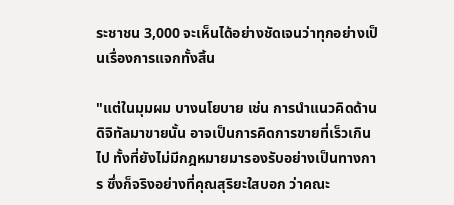ระชาชน 3,000 จะเห็นได้อย่างชัดเจนว่าทุกอย่างเป็นเรื่องการแจกทั้งสิ้น

"แต่ในมุมผม บางนโยบาย เช่น การนำแนวคิดด้านดิจิทัลมาขายนั้น อาจเป็นการคิดการขายที่เร็วเกินไป ทั้งที่ยังไม่มีกฎหมายมารองรับอย่างเป็นทางการ ซึ่งก็จริงอย่างที่คุณสุริยะใสบอก ว่าคณะ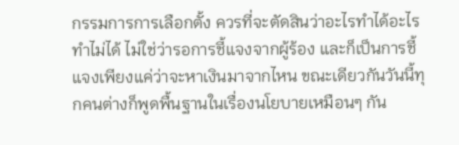กรรมการการเลือกตั้ง ควรที่จะตัดสินว่าอะไรทำได้อะไรทำไม่ได้ ไม่ใช่ว่ารอการชี้แจงจากผู้ร้อง และก็เป็นการชี้แจงเพียงแค่ว่าจะหาเงินมาจากไหน ขณะเดียวกันวันนี้ทุกคนต่างก็พูดพื้นฐานในเรื่องนโยบายเหมือนๆ กัน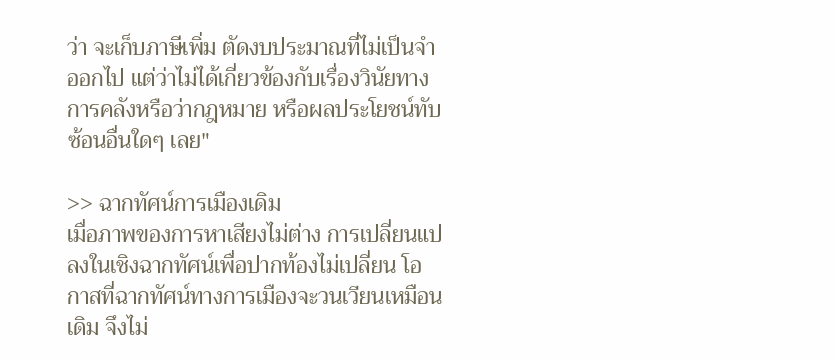ว่า จะเก็บภาษีเพิ่ม ตัดงบประมาณที่ไม่เป็นจำออกไป แต่ว่าไม่ได้เกี่ยวข้องกับเรื่องวินัยทางการคลังหรือว่ากฎหมาย หรือผลประโยชน์ทับซ้อนอื่นใดๆ เลย"

>> ฉากทัศน์การเมืองเดิม
เมื่อภาพของการหาเสียงไม่ต่าง การเปลี่ยนแปลงในเชิงฉากทัศน์เพื่อปากท้องไม่เปลี่ยน โอกาสที่ฉากทัศน์ทางการเมืองจะวนเวียนเหมือนเดิม จึงไม่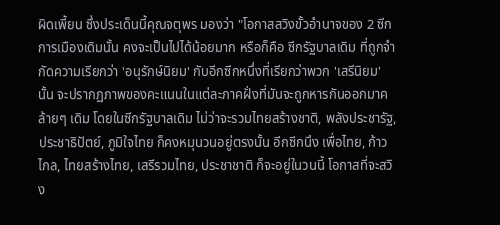ผิดเพี้ยน ซึ่งประเด็นนี้คุณจตุพร มองว่า "โอกาสสวิงขั้วอำนาจของ 2 ซีกการเมืองเดิมนั้น คงจะเป็นไปได้น้อยมาก หรือก็คือ ซีกรัฐบาลเดิม ที่ถูกจำกัดความเรียกว่า 'อนุรักษ์นิยม' กับอีกซีกหนึ่งที่เรียกว่าพวก 'เสรีนิยม' นั้น จะปรากฏภาพของคะแนนในแต่ละภาคฝั่งที่มันจะถูกหารกันออกมาคล้ายๆ เดิม โดยในซีกรัฐบาลเดิม ไม่ว่าจะรวมไทยสร้างชาติ, พลังประชารัฐ, ประชาธิปัตย์, ภูมิใจไทย ก็คงหมุนวนอยู่ตรงนั้น อีกซีกนึง เพื่อไทย, ก้าวไกล, ไทยสร้างไทย, เสรีรวมไทย, ประชาชาติ ก็จะอยู่ในวนนี้ โอกาสที่จะสวิง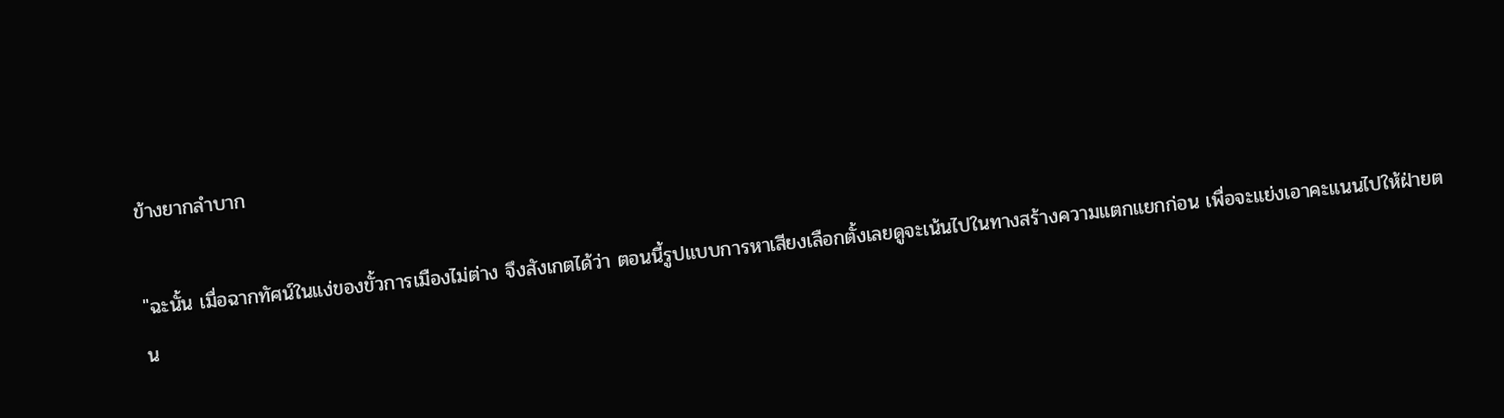ข้างยากลำบาก

"ฉะนั้น เมื่อฉากทัศน์ในแง่ของขั้วการเมืองไม่ต่าง จึงสังเกตได้ว่า ตอนนี้รูปแบบการหาเสียงเลือกตั้งเลยดูจะเน้นไปในทางสร้างความแตกแยกก่อน เพื่อจะแย่งเอาคะแนนไปให้ฝ่ายตน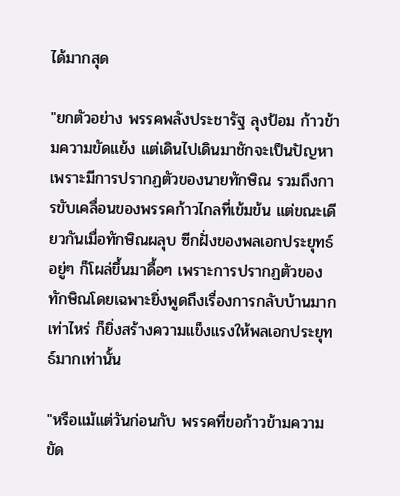ได้มากสุด

"ยกตัวอย่าง พรรคพลังประชารัฐ ลุงป้อม ก้าวข้ามความขัดแย้ง แต่เดินไปเดินมาชักจะเป็นปัญหา เพราะมีการปรากฏตัวของนายทักษิณ รวมถึงการขับเคลื่อนของพรรคก้าวไกลที่เข้มข้น แต่ขณะเดียวกันเมื่อทักษิณผลุบ ซีกฝั่งของพลเอกประยุทธ์อยู่ๆ ก็โผล่ขึ้นมาดื้อๆ เพราะการปรากฏตัวของทักษิณโดยเฉพาะยิ่งพูดถึงเรื่องการกลับบ้านมากเท่าไหร่ ก็ยิ่งสร้างความแข็งแรงให้พลเอกประยุทธ์มากเท่านั้น

"หรือแม้แต่วันก่อนกับ พรรคที่ขอก้าวข้ามความขัด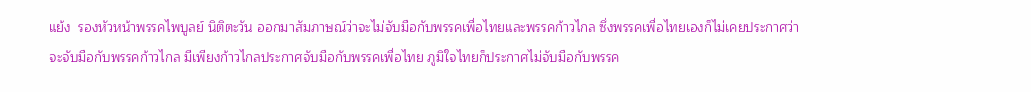แย้ง  รองหัวหน้าพรรคไพบูลย์ นิติตะวัน ออกมาสัมภาษณ์ว่าจะไม่จับมือกับพรรคเพื่อไทยและพรรคก้าวไกล ซึ่งพรรคเพื่อไทยเองก็ไม่เคยประกาศว่าจะจับมือกับพรรคก้าวไกล มีเพียงก้าวไกลประกาศจับมือกับพรรคเพื่อไทย ภูมิใจไทยก็ประกาศไม่จับมือกับพรรค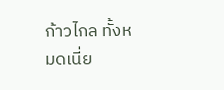ก้าวไกล ทั้งหมดเนี่ย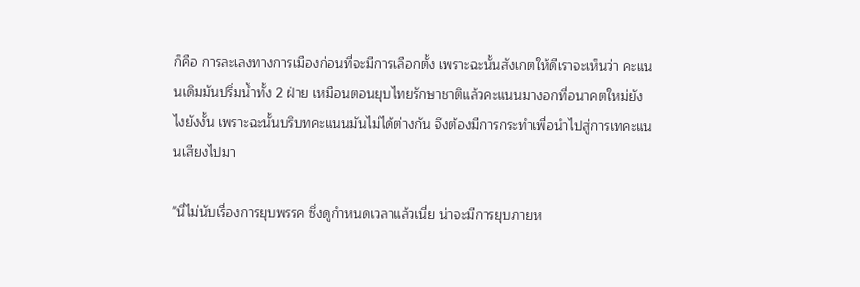ก็คือ การละเลงทางการเมืองก่อนที่จะมีการเลือกตั้ง เพราะฉะนั้นสังเกตให้ดีเราจะเห็นว่า คะแนนเดิมมันปริ่มน้ำทั้ง 2 ฝ่าย เหมือนตอนยุบไทยรักษาชาติแล้วคะแนนมางอกที่อนาคตใหม่ยังไงยังงั้น เพราะฉะนั้นบริบทคะแนนมันไม่ได้ต่างกัน จึงต้องมีการกระทำเพื่อนำไปสู่การเทคะแนนเสียงไปมา

"นี่ไม่นับเรื่องการยุบพรรค ซึ่งดูกำหนดเวลาแล้วเนี่ย น่าจะมีการยุบภายห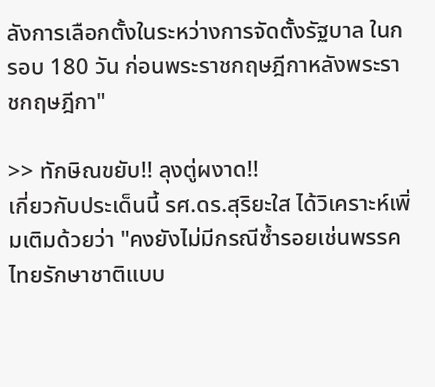ลังการเลือกตั้งในระหว่างการจัดตั้งรัฐบาล ในกรอบ 180 วัน ก่อนพระราชกฤษฎีกาหลังพระราชกฤษฎีกา"

>> ทักษิณขยับ!! ลุงตู่ผงาด!!
เกี่ยวกับประเด็นนี้ รศ.ดร.สุริยะใส ได้วิเคราะห์เพิ่มเติมด้วยว่า "คงยังไม่มีกรณีซ้ำรอยเช่นพรรคไทยรักษาชาติแบบ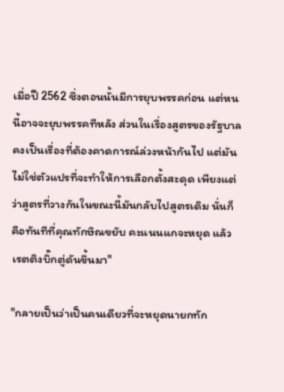เมื่อปี 2562 ซึ่งตอนนั้นมีการยุบพรรคก่อน แต่หนนี้อาจจะยุบพรรคทีหลัง ส่วนในเรื่องสูตรของรัฐบาล คงเป็นเรื่องที่ต้องคาดการณ์ล่วงหน้ากันไป แต่มันไม่ใช่ตัวแปรที่จะทำให้การเลือกตั้งสะดุด เพียงแต่ว่าสูตรที่วางกันในขณะนี้มันกลับไปสูตรเดิม นั่นก็คือทันทีที่คุณทักษิณขยับ คะแนนแกจะหยุด แล้วเรตติงบิ๊กตู่ดันขึ้นมา"

"กลายเป็นว่าเป็นคนเดียวที่จะหยุดนายกทัก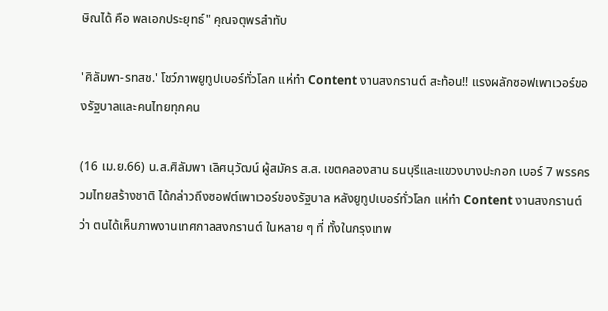ษิณได้ คือ พลเอกประยุทธ์" คุณจตุพรสำทับ

'ศิลัมพา-รทสช.' โชว์ภาพยูทูปเบอร์ทั่วโลก แห่ทำ Content งานสงกรานต์ สะท้อน!! แรงผลักซอฟเพาเวอร์ของรัฐบาลและคนไทยทุกคน

(16 เม.ย.66) น.ส.ศิลัมพา เลิศนุวัฒน์ ผู้สมัคร ส.ส. เขตคลองสาน ธนบุรีและแขวงบางปะกอก เบอร์ 7 พรรครวมไทยสร้างชาติ ได้กล่าวถึงซอฟต์เพาเวอร์ของรัฐบาล หลังยูทูปเบอร์ทั่วโลก แห่ทำ Content งานสงกรานต์ว่า ตนได้เห็นภาพงานเทศกาลสงกรานต์ ในหลาย ๆ ที่ ทั้งในกรุงเทพ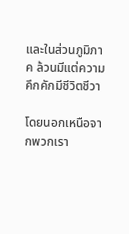และในส่วนภูมิภาค ล้วนมีแต่ความคึกคักมีชีวิตชีวา

โดยนอกเหนือจากพวกเรา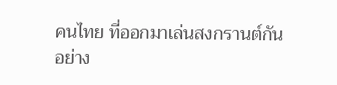คนไทย ที่ออกมาเล่นสงกรานต์กันอย่าง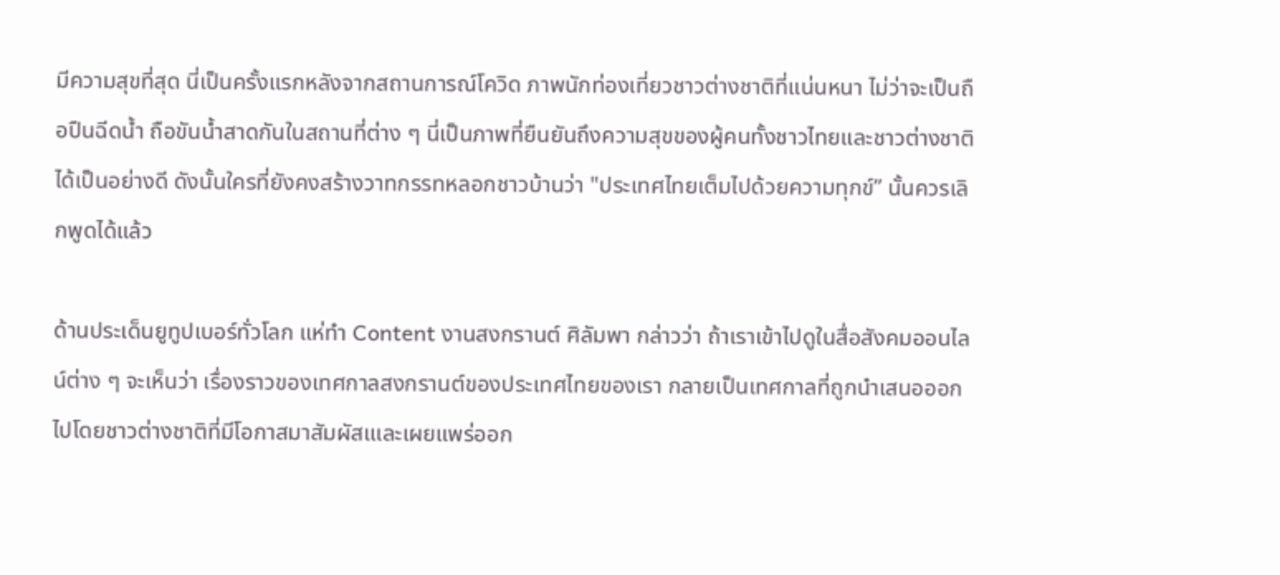มีความสุขที่สุด นี่เป็นครั้งแรกหลังจากสถานการณ์โควิด ภาพนักท่องเที่ยวชาวต่างชาติที่แน่นหนา ไม่ว่าจะเป็นถือปืนฉีดน้ำ ถือขันน้ำสาดกันในสถานที่ต่าง ๆ นี่เป็นภาพที่ยืนยันถึงความสุขของผู้คนทั้งชาวไทยและชาวต่างชาติได้เป็นอย่างดี ดังนั้นใครที่ยังคงสร้างวาทกรรทหลอกชาวบ้านว่า "ประเทศไทยเต็มไปด้วยความทุกข์” นั้นควรเลิกพูดได้แล้ว

ด้านประเด็นยูทูปเบอร์ทั่วโลก แห่ทำ Content งานสงกรานต์ ศิลัมพา กล่าวว่า ถ้าเราเข้าไปดูในสื่อสังคมออนไลน์ต่าง ๆ จะเห็นว่า เรื่องราวของเทศกาลสงกรานต์ของประเทศไทยของเรา กลายเป็นเทศกาลที่ถูกนำเสนอออกไปโดยชาวต่างชาติที่มีโอกาสมาสัมผัสเและเผยแพร่ออก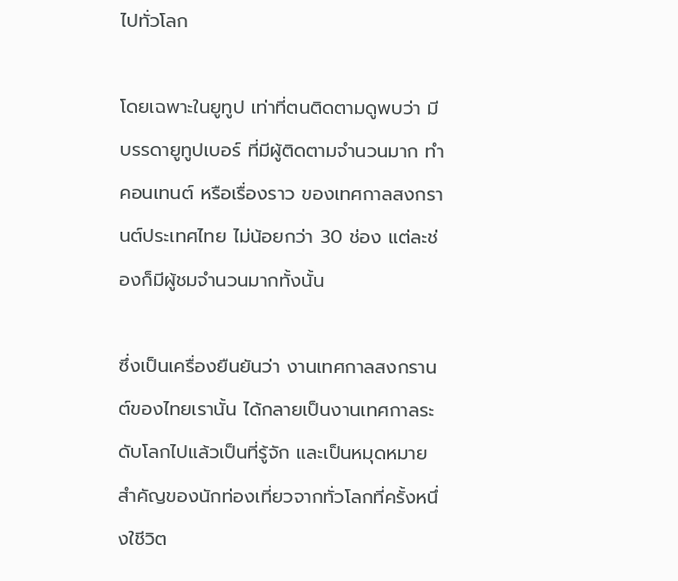ไปทั่วโลก

โดยเฉพาะในยูทูป เท่าที่ตนติดตามดูพบว่า มีบรรดายูทูปเบอร์ ที่มีผู้ติดตามจำนวนมาก ทำคอนเทนต์ หรือเรื่องราว ของเทศกาลสงกรานต์ประเทศไทย ไม่น้อยกว่า 30 ช่อง แต่ละช่องก็มีผู้ชมจำนวนมากทั้งนั้น

ซึ่งเป็นเครื่องยืนยันว่า งานเทศกาลสงกรานต์ของไทยเรานั้น ได้กลายเป็นงานเทศกาลระดับโลกไปแล้วเป็นที่รู้จัก และเป็นหมุดหมายสำคัญของนักท่องเที่ยวจากทั่วโลกที่ครั้งหนึ่งใชีวิต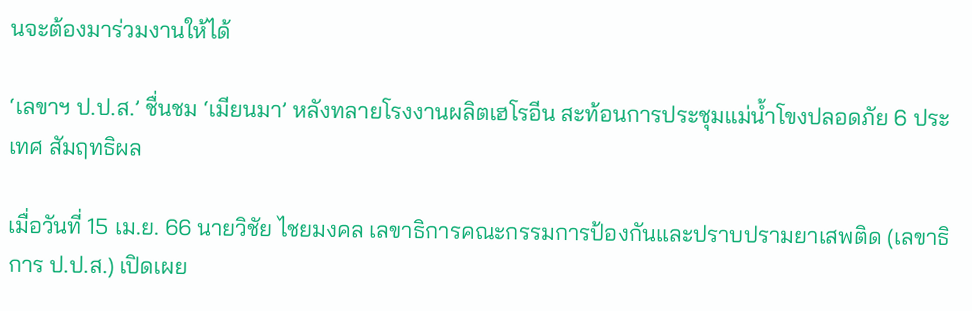นจะต้องมาร่วมงานให้ได้

‘เลขาฯ ป.ป.ส.’ ชื่นชม ‘เมียนมา’ หลังทลายโรงงานผลิตเฮโรอีน สะท้อนการประชุมแม่น้ำโขงปลอดภัย 6 ประเทศ สัมฤทธิผล

เมื่อวันที่ 15 เม.ย. 66 นายวิชัย ไชยมงคล เลขาธิการคณะกรรมการป้องกันและปราบปรามยาเสพติด (เลขาธิการ ป.ป.ส.) เปิดเผย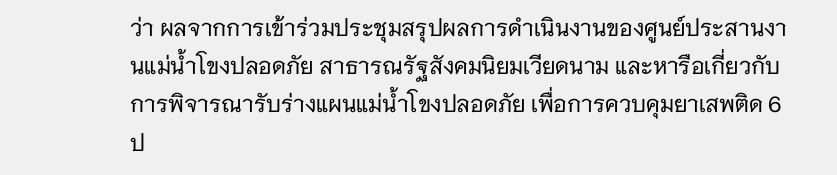ว่า ผลจากการเข้าร่วมประชุมสรุปผลการดำเนินงานของศูนย์ประสานงานแม่น้ำโขงปลอดภัย สาธารณรัฐสังคมนิยมเวียดนาม และหารือเกี่ยวกับการพิจารณารับร่างแผนแม่น้ำโขงปลอดภัย เพื่อการควบคุมยาเสพติด 6 ป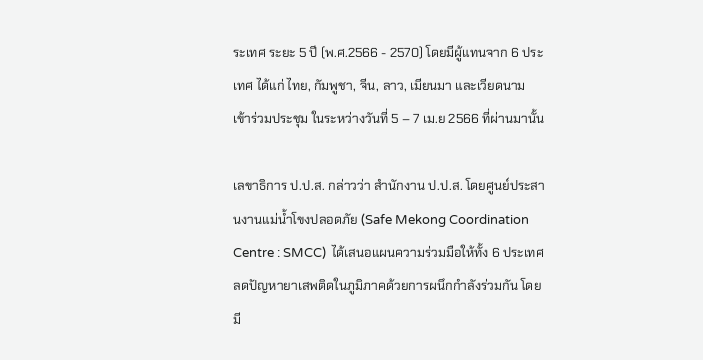ระเทศ ระยะ 5 ปี (พ.ศ.2566 - 2570) โดยมีผู้แทนจาก 6 ประเทศ ได้แก่ ไทย, กัมพูชา, จีน, ลาว, เมียนมา และเวียดนาม เข้าร่วมประชุม ในระหว่างวันที่ 5 – 7 เม.ย 2566 ที่ผ่านมานั้น

เลขาธิการ ป.ป.ส. กล่าวว่า สำนักงาน ป.ป.ส. โดยศูนย์ประสานงานแม่น้ำโขงปลอดภัย (Safe Mekong Coordination Centre : SMCC)  ได้เสนอแผนความร่วมมือให้ทั้ง 6 ประเทศ ลดปัญหายาเสพติดในภูมิภาคด้วยการผนึกกำลังร่วมกัน โดยมี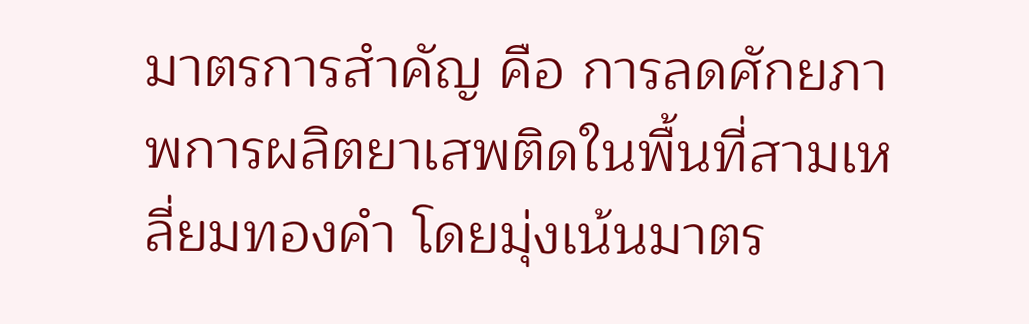มาตรการสำคัญ คือ การลดศักยภาพการผลิตยาเสพติดในพื้นที่สามเหลี่ยมทองคำ โดยมุ่งเน้นมาตร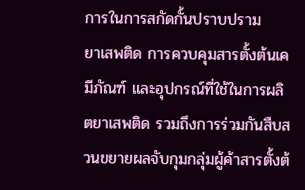การในการสกัดกั้นปราบปราม
ยาเสพติด การควบคุมสารตั้งต้นเคมีภัณฑ์ และอุปกรณ์ที่ใช้ในการผลิตยาเสพติด รวมถึงการร่วมกันสืบสวนขยายผลจับกุมกลุ่มผู้ค้าสารตั้งต้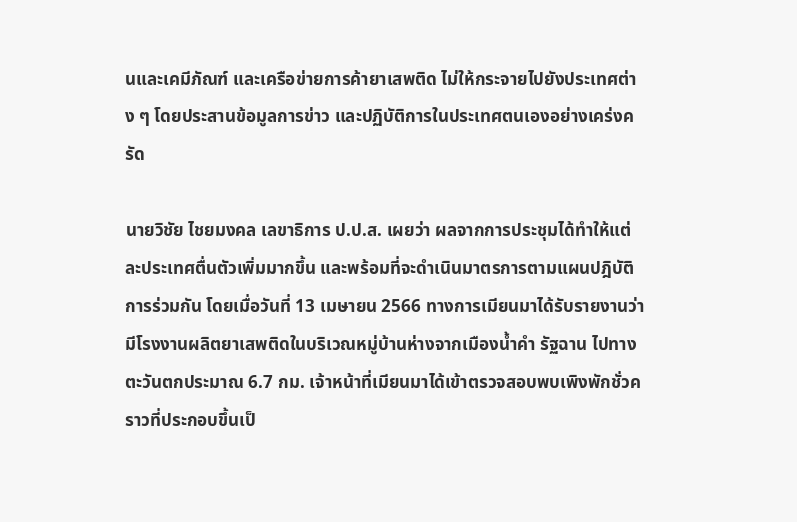นและเคมีภัณฑ์ และเครือข่ายการค้ายาเสพติด ไม่ให้กระจายไปยังประเทศต่าง ๆ โดยประสานข้อมูลการข่าว และปฏิบัติการในประเทศตนเองอย่างเคร่งครัด

นายวิชัย ไชยมงคล เลขาธิการ ป.ป.ส. เผยว่า ผลจากการประชุมได้ทำให้แต่ละประเทศตื่นตัวเพิ่มมากขึ้น และพร้อมที่จะดำเนินมาตรการตามแผนปฎิบัติการร่วมกัน โดยเมื่อวันที่ 13 เมษายน 2566 ทางการเมียนมาได้รับรายงานว่ามีโรงงานผลิตยาเสพติดในบริเวณหมู่บ้านห่างจากเมืองน้ำคำ รัฐฉาน ไปทางตะวันตกประมาณ 6.7 กม. เจ้าหน้าที่เมียนมาได้เข้าตรวจสอบพบเพิงพักชั่วคราวที่ประกอบขึ้นเป็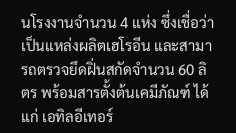นโรงงานจำนวน 4 แห่ง ซึ่งเชื่อว่าเป็นแหล่งผลิตเฮโรอีน และสามารถตรวจยึดฝิ่นสกัดจำนวน 60 ลิตร พร้อมสารตั้งต้นเคมีภัณฑ์ ได้แก่ เอทิลอีเทอร์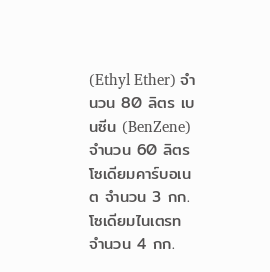(Ethyl Ether) จำนวน 80 ลิตร เบนซีน (BenZene) จำนวน 60 ลิตร โซเดียมคาร์บอเนต จำนวน 3 กก. โซเดียมไนเตรท จำนวน 4 กก.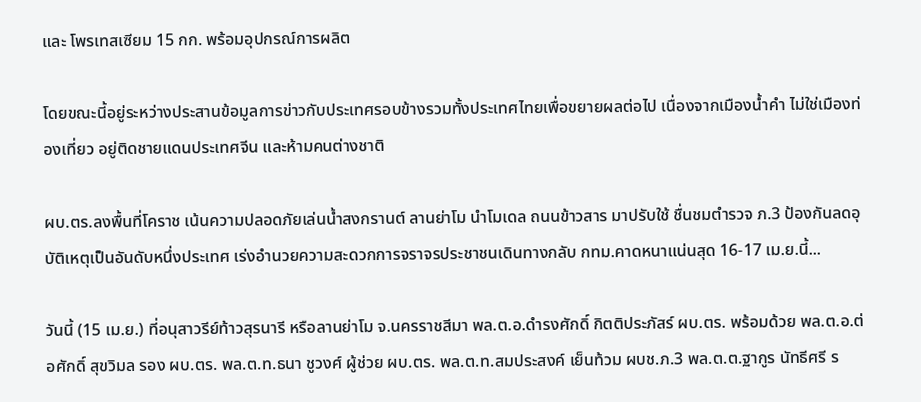และ โพรเทสเซียม 15 กก. พร้อมอุปกรณ์การผลิต

โดยขณะนี้อยู่ระหว่างประสานข้อมูลการข่าวกับประเทศรอบข้างรวมทั้งประเทศไทยเพื่อขยายผลต่อไป เนื่องจากเมืองน้ำคำ ไม่ใช่เมืองท่องเที่ยว อยู่ติดชายแดนประเทศจีน และห้ามคนต่างชาติ

ผบ.ตร.ลงพื้นที่โคราช เน้นความปลอดภัยเล่นน้ำสงกรานต์ ลานย่าโม นำโมเดล ถนนข้าวสาร มาปรับใช้ ชื่นชมตำรวจ ภ.3 ป้องกันลดอุบัติเหตุเป็นอันดับหนึ่งประเทศ เร่งอำนวยความสะดวกการจราจรประชาชนเดินทางกลับ กทม.คาดหนาแน่นสุด 16-17 เม.ย.นี้...

วันนี้ (15 เม.ย.) ที่อนุสาวรีย์ท้าวสุรนารี หรือลานย่าโม จ.นครราชสีมา พล.ต.อ.ดำรงศักดิ์ กิตติประภัสร์ ผบ.ตร. พร้อมด้วย พล.ต.อ.ต่อศักดิ์ สุขวิมล รอง ผบ.ตร. พล.ต.ท.ธนา ชูวงศ์ ผู้ช่วย ผบ.ตร. พล.ต.ท.สมประสงค์ เย็นท้วม ผบช.ภ.3 พล.ต.ต.ฐากูร นัทธีศรี ร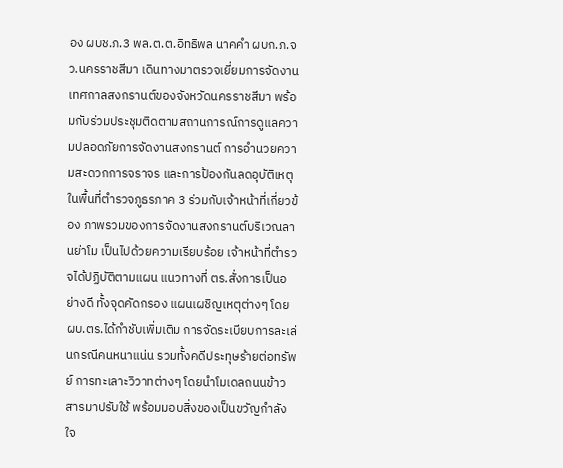อง ผบช.ภ.3 พล.ต.ต.อิทธิพล นาคคำ ผบก.ภ.จว.นครราชสีมา เดินทางมาตรวจเยี่ยมการจัดงานเทศกาลสงกรานต์ของจังหวัดนครราชสีมา พร้อมกับร่วมประชุมติดตามสถานการณ์การดูแลความปลอดภัยการจัดงานสงกรานต์ การอำนวยความสะดวกการจราจร และการป้องกันลดอุบัติเหตุในพื้นที่ตำรวจภูธรภาค 3 ร่วมกับเจ้าหน้าที่เกี่ยวข้อง ภาพรวมของการจัดงานสงกรานต์บริเวณลานย่าโม เป็นไปด้วยความเรียบร้อย เจ้าหน้าที่ตำรวจได้ปฏิบัติตามแผน แนวทางที่ ตร.สั่งการเป็นอย่างดี ทั้งจุดคัดกรอง แผนเผชิญเหตุต่างๆ โดย ผบ.ตร.ได้กำชับเพิ่มเติม การจัดระเบียบการละเล่นกรณีคนหนาแน่น รวมทั้งคดีประทุษร้ายต่อทรัพย์ การทะเลาะวิวาทต่างๆ โดยนำโมเดลถนนข้าวสารมาปรับใช้ พร้อมมอบสิ่งของเป็นขวัญกำลังใจ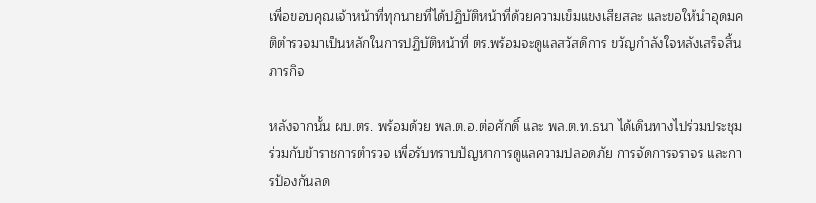เพื่อขอบคุณเจ้าหน้าที่ทุกนายที่ได้ปฏิบัติหน้าที่ด้วยความเข็มแขงเสียสละ และขอให้นำอุดมคติตำรวจมาเป็นหลักในการปฏิบัติหน้าที่ ตร.พร้อมจะดูแลสวัสดิการ ขวัญกำลังใจหลังเสร็จสิ้นภารกิจ

หลังจากนั้น ผบ.ตร. พร้อมด้วย พล.ต.อ.ต่อศักดิ์ และ พล.ต.ท.ธนา ได้เดินทางไปร่วมประชุมร่วมกับข้าราชการตำรวจ เพื่อรับทราบปัญหาการดูแลความปลอดภัย การจัดการจราจร และการป้องกันลด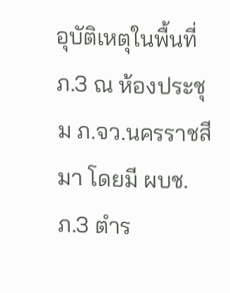อุบัติเหตุในพื้นที่ ภ.3 ณ ห้องประชุม ภ.จว.นครราชสีมา โดยมี ผบช.ภ.3 ตำร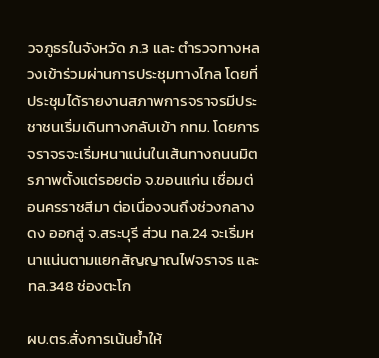วจภูธรในจังหวัด ภ.3 และ ตำรวจทางหลวงเข้าร่วมผ่านการประชุมทางไกล โดยที่ประชุมได้รายงานสภาพการจราจรมีประชาชนเริ่มเดินทางกลับเข้า กทม. โดยการจราจรจะเริ่มหนาแน่นในเส้นทางถนนมิตรภาพตั้งแต่รอยต่อ จ.ขอนแก่น เชื่อมต่อนครราชสีมา ต่อเนื่องจนถึงช่วงกลางดง ออกสู่ จ.สระบุรี ส่วน ทล.24 จะเริ่มหนาแน่นตามแยกสัญญาณไฟจราจร และ ทล.348 ช่องตะโก

ผบ.ตร.สั่งการเน้นย้ำให้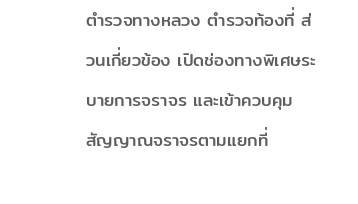ตำรวจทางหลวง ตำรวจท้องที่ ส่วนเกี่ยวข้อง เปิดช่องทางพิเศษระบายการจราจร และเข้าควบคุมสัญญาณจราจรตามแยกที่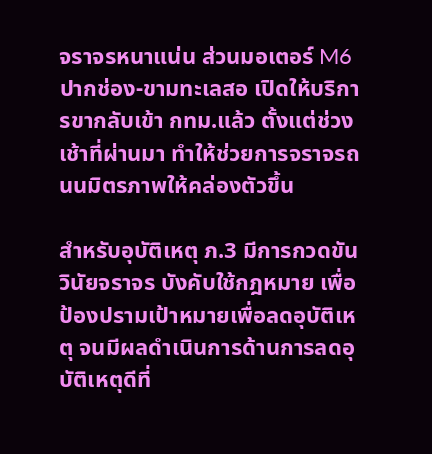จราจรหนาแน่น ส่วนมอเตอร์ M6 ปากช่อง-ขามทะเลสอ เปิดให้บริการขากลับเข้า กทม.แล้ว ตั้งแต่ช่วงเช้าที่ผ่านมา ทำให้ช่วยการจราจรถนนมิตรภาพให้คล่องตัวขึ้น

สำหรับอุบัติเหตุ ภ.3 มีการกวดขันวินัยจราจร บังคับใช้กฎหมาย เพื่อป้องปรามเป้าหมายเพื่อลดอุบัติเหตุ จนมีผลดำเนินการด้านการลดอุบัติเหตุดีที่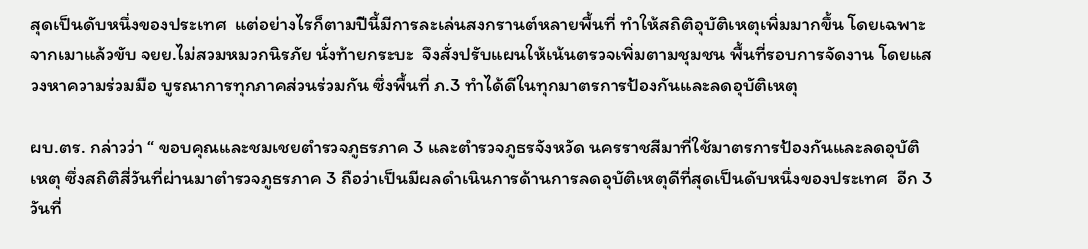สุดเป็นดับหนึ่งของประเทศ  แต่อย่างไรก็ตามปีนี้มีการละเล่นสงกรานต์หลายพื้นที่ ทำให้สถิติอุบัติเหตุเพิ่มมากขึ้น โดยเฉพาะจากเมาแล้วขับ จยย.ไม่สวมหมวกนิรภัย นั่งท้ายกระบะ  จึงสั่งปรับแผนให้เน้นตรวจเพิ่มตามชุมชน พื้นที่รอบการจัดงาน โดยแสวงหาความร่วมมือ บูรณาการทุกภาคส่วนร่วมกัน ซึ่งพื้นที่ ภ.3 ทำได้ดีในทุกมาตรการป้องกันและลดอุบัติเหตุ

ผบ.ตร. กล่าวว่า “ ขอบคุณและชมเชยตำรวจภูธรภาค 3 และตำรวจภูธรจังหวัด นครราชสีมาที่ใช้มาตรการป้องกันและลดอุบัติเหตุ ซึ่งสถิติสี่วันที่ผ่านมาตำรวจภูธรภาค 3 ถือว่าเป็นมีผลดำเนินการด้านการลดอุบัติเหตุดีที่สุดเป็นดับหนึ่งของประเทศ  อีก 3 วันที่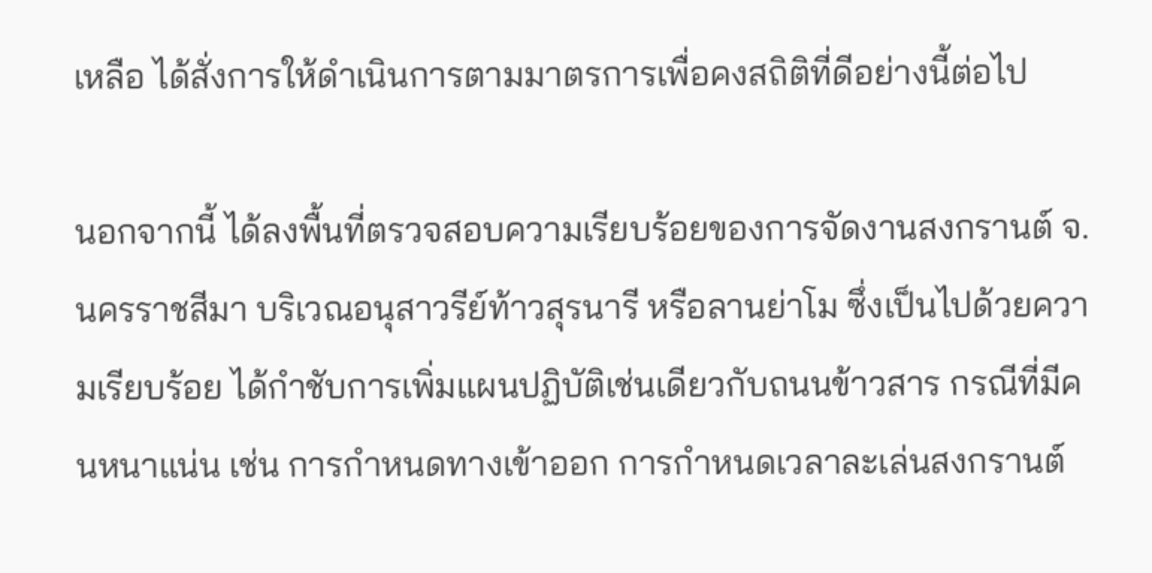เหลือ ได้สั่งการให้ดำเนินการตามมาตรการเพื่อคงสถิติที่ดีอย่างนี้ต่อไป

นอกจากนี้ ได้ลงพื้นที่ตรวจสอบความเรียบร้อยของการจัดงานสงกรานต์ จ.นครราชสีมา บริเวณอนุสาวรีย์ท้าวสุรนารี หรือลานย่าโม ซึ่งเป็นไปด้วยความเรียบร้อย ได้กำชับการเพิ่มแผนปฏิบัติเช่นเดียวกับถนนข้าวสาร กรณีที่มีคนหนาแน่น เช่น การกำหนดทางเข้าออก การกำหนดเวลาละเล่นสงกรานต์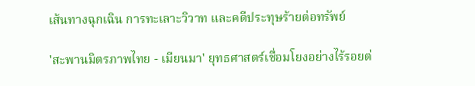เส้นทางฉุกเฉิน การทะเลาะวิวาท และคดีประทุษร้ายต่อทรัพย์

'สะพานมิตรภาพไทย - เมียนมา' ยุทธศาสตร์เชื่อมโยงอย่างไร้รอยต่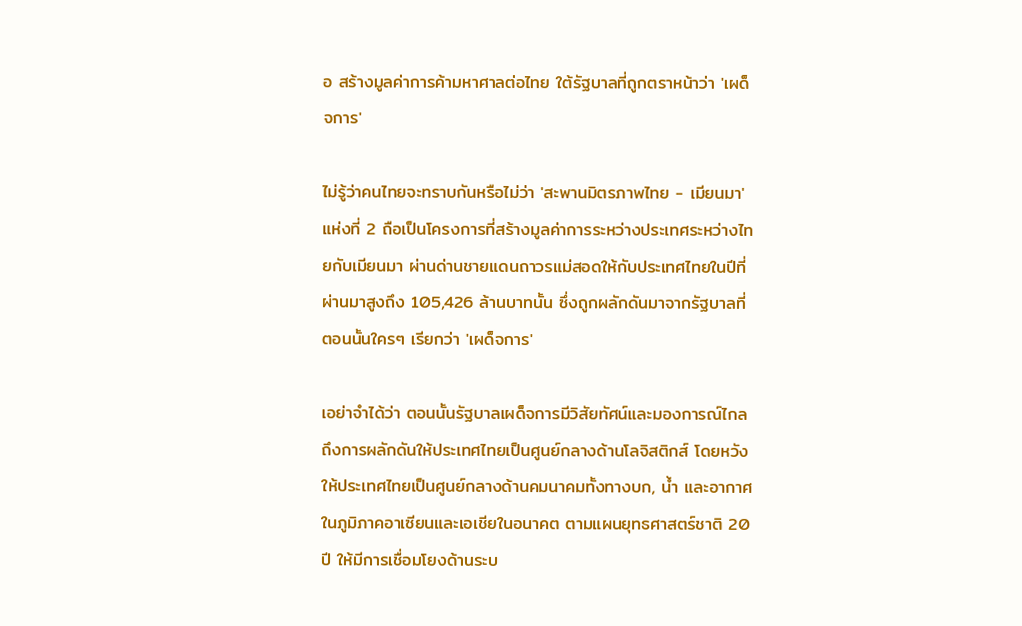อ สร้างมูลค่าการค้ามหาศาลต่อไทย ใต้รัฐบาลที่ถูกตราหน้าว่า 'เผด็จการ'

ไม่รู้ว่าคนไทยจะทราบกันหรือไม่ว่า 'สะพานมิตรภาพไทย - เมียนมา' แห่งที่ 2 ถือเป็นโครงการที่สร้างมูลค่าการระหว่างประเทศระหว่างไทยกับเมียนมา ผ่านด่านชายแดนถาวรแม่สอดให้กับประเทศไทยในปีที่ผ่านมาสูงถึง 105,426 ล้านบาทนั้น ซึ่งถูกผลักดันมาจากรัฐบาลที่ตอนนั้นใครๆ เรียกว่า 'เผด็จการ'

เอย่าจำได้ว่า ตอนนั้นรัฐบาลเผด็จการมีวิสัยทัศน์และมองการณ์ไกลถึงการผลักดันให้ประเทศไทยเป็นศูนย์กลางด้านโลจิสติกส์ โดยหวังให้ประเทศไทยเป็นศูนย์กลางด้านคมนาคมทั้งทางบก, น้ำ และอากาศ ในภูมิภาคอาเซียนและเอเชียในอนาคต ตามแผนยุทธศาสตร์ชาติ 20 ปี ให้มีการเชื่อมโยงด้านระบ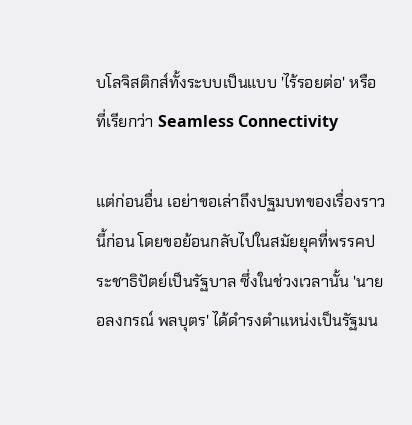บโลจิสติกส์ทั้งระบบเป็นแบบ 'ไร้รอยต่อ' หรือที่เรียกว่า Seamless Connectivity

แต่ก่อนอื่น เอย่าขอเล่าถึงปฐมบทของเรื่องราวนี้ก่อน โดยขอย้อนกลับไปในสมัยยุคที่พรรคประชาธิปัตย์เป็นรัฐบาล ซึ่งในช่วงเวลานั้น 'นายอลงกรณ์ พลบุตร' ได้ดำรงตำแหน่งเป็นรัฐมน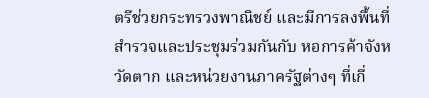ตรีช่วยกระทรวงพาณิชย์ และมีการลงพื้นที่สำรวจและประชุมร่วมกันกับ หอการค้าจังหวัดตาก และหน่วยงานภาครัฐต่างๆ ที่เกี่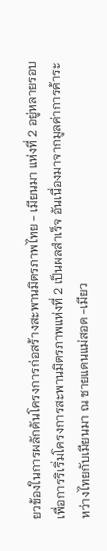ยวข้องในการผลักดันโครงการก่อสร้างสะพานมิตรภาพไทย - เมียนมา แห่งที่ 2 อยู่หลายรอบ เพื่อการริเริ่มโครงการสะพานมิตรภาพแห่งที่ 2 เป็นผลสำเร็จ อันเนื่องมาจากมูลค่าการค้าระหว่างไทยกับเมียนมา ณ ชายแดนแม่สอด -เมียว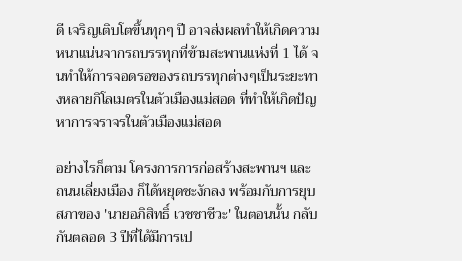ดี เจริญเติบโตขึ้นทุกๆ ปี อาจส่งผลทำให้เกิดความหนาแน่นจากรถบรรทุกที่ข้ามสะพานแห่งที่ 1 ได้ จนทำให้การจอดรอของรถบรรทุกต่างๆเป็นระยะทางหลายกิโลเมตรในตัวเมืองแม่สอด ที่ทำให้เกิดปัญหาการจราจรในตัวเมืองแม่สอด

อย่างไรก็ตาม โครงการการก่อสร้างสะพานฯ และ ถนนเลี่ยงเมือง ก็ได้หยุดชะงักลง พร้อมกับการยุบสภาของ 'นายอภิสิทธิ์ เวชชาชีวะ' ในตอนนั้น กลับกันตลอด 3 ปีที่ได้มีการเป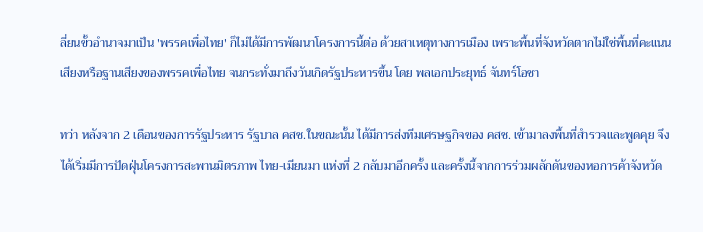ลี่ยนขั้วอำนาจมาเป็น 'พรรคเพื่อไทย' ก็ไม่ได้มีการพัฒนาโครงการนี้ต่อ ด้วยสาเหตุทางการเมือง เพราะพื้นที่จังหวัดตากไม่ใช่พื้นที่คะแนนเสียงหรือฐานเสียงของพรรคเพื่อไทย จนกระทั่งมาถึงวันเกิดรัฐประหารขึ้น โดย พลเอกประยุทธ์ จันทร์โอชา

ทว่า หลังจาก 2 เดือนของการรัฐประหาร รัฐบาล คสช.ในขณะนั้น ได้มีการส่งทีมเศรษฐกิจของ คสช. เข้ามาลงพื้นที่สำรวจและพูดคุย จึงได้เริ่มมีการปัดฝุ่นโครงการสะพานมิตรภาพ ไทย-เมียนมา แห่งที่ 2 กลับมาอีกครั้ง และครั้งนี้จากการร่วมผลักดันของหอการค้าจังหวัด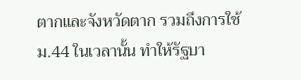ตากและจังหวัดตาก รวมถึงการใช้ ม.44 ในเวลานั้น ทำให้รัฐบา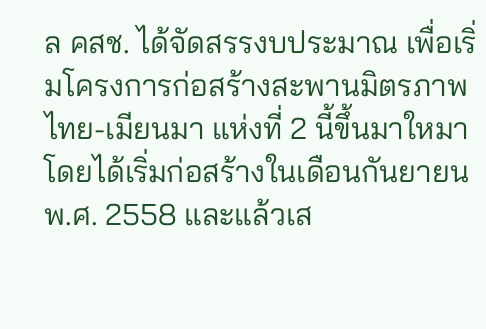ล คสช. ได้จัดสรรงบประมาณ เพื่อเริ่มโครงการก่อสร้างสะพานมิตรภาพไทย-เมียนมา แห่งที่ 2 นี้ขึ้นมาใหมา โดยได้เริ่มก่อสร้างในเดือนกันยายน พ.ศ. 2558 และแล้วเส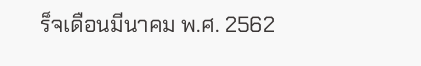ร็จเดือนมีนาคม พ.ศ. 2562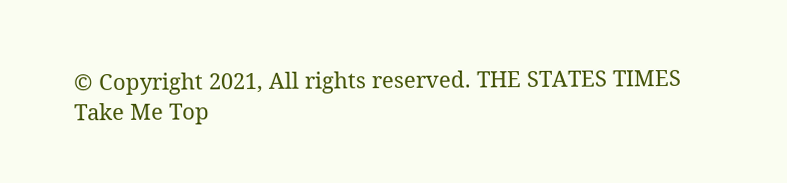© Copyright 2021, All rights reserved. THE STATES TIMES
Take Me Top